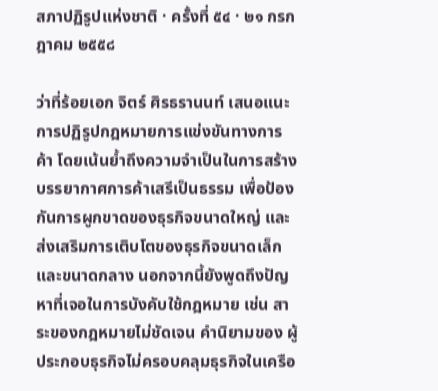สภาปฏิรูปแห่งชาติ · ครั้งที่ ๕๔ · ๒๑ กรกฎาคม ๒๕๕๘

ว่าที่ร้อยเอก จิตร์ ศิรธรานนท์ เสนอแนะการปฏิรูปกฎหมายการแข่งขันทางการค้า โดยเน้นย้ำถึงความจำเป็นในการสร้างบรรยากาศการค้าเสรีเป็นธรรม เพื่อป้องกันการผูกขาดของธุรกิจขนาดใหญ่ และส่งเสริมการเติบโตของธุรกิจขนาดเล็กและขนาดกลาง นอกจากนี้ยังพูดถึงปัญหาที่เจอในการบังคับใช้กฎหมาย เช่น สาระของกฎหมายไม่ชัดเจน คํานิยามของ ผู้ประกอบธุรกิจไม่ครอบคลุมธุรกิจในเครือ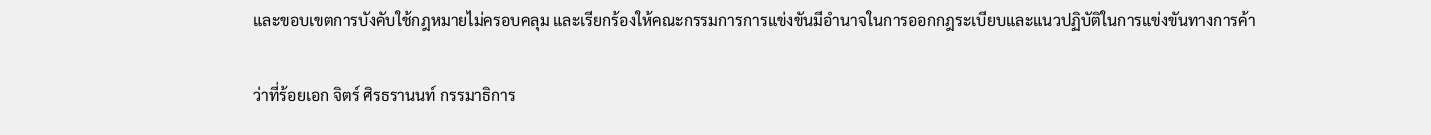และขอบเขตการบังคับใช้กฎหมายไม่ครอบคลุม และเรียกร้องให้คณะกรรมการการแข่งขันมีอำนาจในการออกกฎระเบียบและแนวปฏิบัติในการแข่งขันทางการค้า

ว่าที่ร้อยเอก จิตร์ ศิรธรานนท์ กรรมาธิการ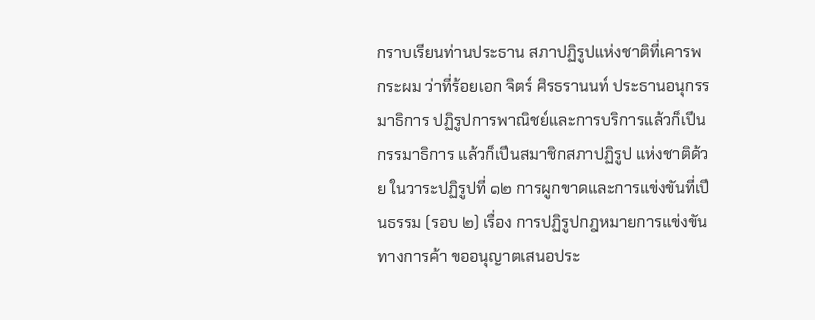กราบเรียนท่านประธาน สภาปฏิรูปแห่งชาติที่เคารพ กระผม ว่าที่ร้อยเอก จิตร์ ศิรธรานนท์ ประธานอนุกรรมาธิการ ปฏิรูปการพาณิชย์และการบริการแล้วก็เปึนกรรมาธิการ แล้วก็เปึนสมาชิกสภาปฏิรูป แห่งชาติด้วย ในวาระปฏิรูปที่ ๑๒ การผูกขาดและการแข่งขันที่เปึนธรรม (รอบ ๒) เรื่อง การปฏิรูปกฎหมายการแข่งขันทางการค้า ขออนุญาตเสนอประ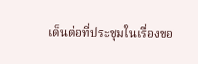เด็นต่อที่ประชุมในเรื่องขอ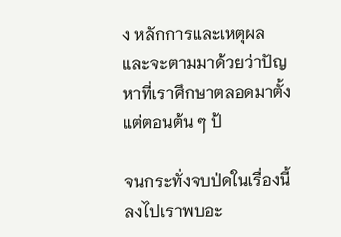ง หลักการและเหตุผลและจะตามมาด้วยว่าปัญหาที่เราศึกษาตลอดมาตั้งแต่ตอนต้น ๆ ป้

จนกระทั่งจบป่ดในเรื่องนี้ลงไปเราพบอะ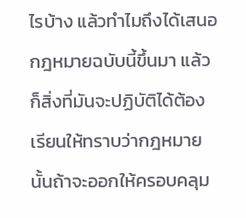ไรบ้าง แล้วทําไมถึงได้เสนอกฎหมายฉบับนี้ขึ้นมา แล้วก็สิ่งที่มันจะปฏิบัติได้ต้องเรียนให้ทราบว่ากฎหมายนั้นถ้าจะออกให้ครอบคลุม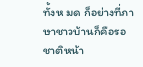ทั้งห มด ก็อย่างที่ภาษาชาวบ้านก็คือรอชาติหน้า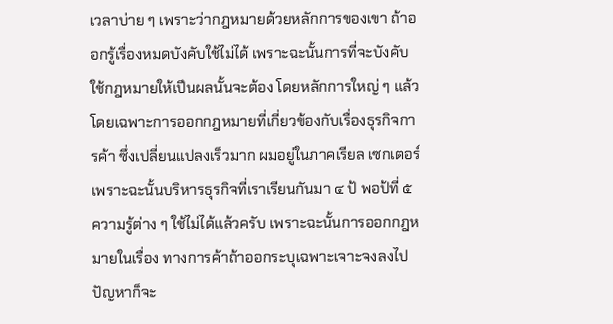เวลาบ่าย ๆ เพราะว่ากฎหมายด้วยหลักการของเขา ถ้าออกรู้เรื่องหมดบังคับใช้ไม่ได้ เพราะฉะนั้นการที่จะบังคับใช้กฎหมายให้เปึนผลนั้นจะต้อง โดยหลักการใหญ่ ๆ แล้วโดยเฉพาะการออกกฎหมายที่เกี่ยวข้องกับเรื่องธุรกิจการค้า ซึ่งเปลี่ยนแปลงเร็วมาก ผมอยู่ในภาคเรียล เซกเตอร์ เพราะฉะนั้นบริหารธุรกิจที่เราเรียนกันมา ๔ ป้ พอป้ที่ ๕ ความรู้ต่าง ๆ ใช้ไม่ได้แล้วครับ เพราะฉะนั้นการออกกฎหมายในเรื่อง ทางการค้าถ้าออกระบุเฉพาะเจาะจงลงไปปัญหาก็จะ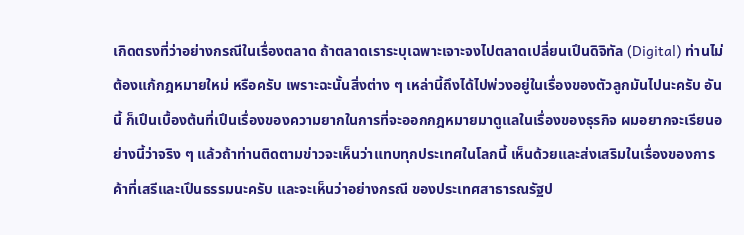เกิดตรงที่ว่าอย่างกรณีในเรื่องตลาด ถ้าตลาดเราระบุเฉพาะเจาะจงไปตลาดเปลี่ยนเปึนดิจิทัล (Digital) ท่านไม่ต้องแก้กฎหมายใหม่ หรือครับ เพราะฉะนั้นสิ่งต่าง ๆ เหล่านี้ถึงได้ไปพ่วงอยู่ในเรื่องของตัวลูกมันไปนะครับ อันนี้ ก็เปึนเบื้องต้นที่เปึนเรื่องของความยากในการที่จะออกกฎหมายมาดูแลในเรื่องของธุรกิจ ผมอยากจะเรียนอย่างนี้ว่าจริง ๆ แล้วถ้าท่านติดตามข่าวจะเห็นว่าแทบทุกประเทศในโลกนี้ เห็นด้วยและส่งเสริมในเรื่องของการค้าที่เสรีและเปึนธรรมนะครับ และจะเห็นว่าอย่างกรณี ของประเทศสาธารณรัฐป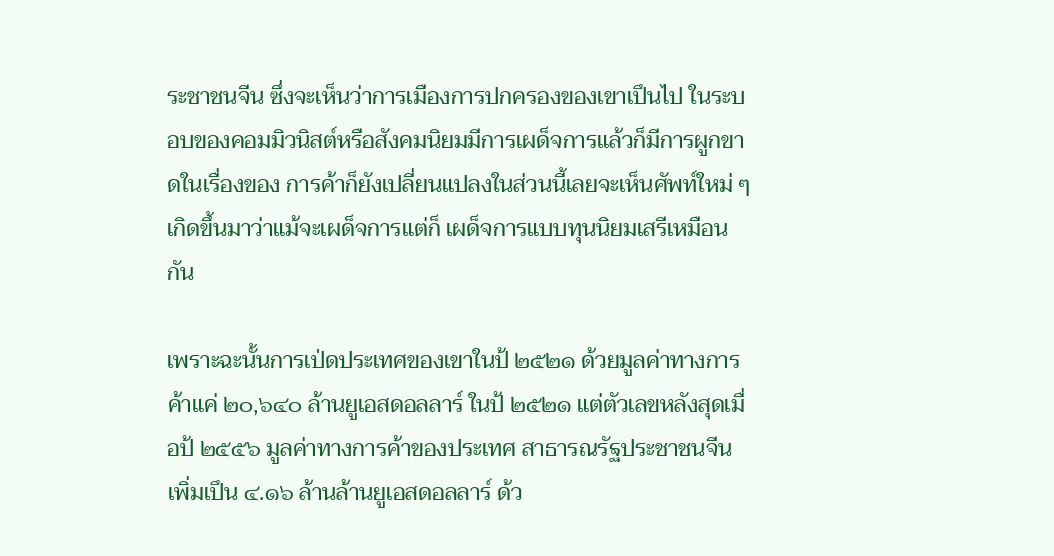ระชาชนจีน ซึ่งจะเห็นว่าการเมืองการปกครองของเขาเปึนไป ในระบอบของคอมมิวนิสต์หรือสังคมนิยมมีการเผด็จการแล้วก็มีการผูกขาดในเรื่องของ การค้าก็ยังเปลี่ยนแปลงในส่วนนี้เลยจะเห็นศัพท์ใหม่ ๆ เกิดขึ้นมาว่าแม้จะเผด็จการแต่ก็ เผด็จการแบบทุนนิยมเสรีเหมือนกัน

เพราะฉะนั้นการเป่ดประเทศของเขาในป้ ๒๕๒๑ ด้วยมูลค่าทางการค้าแค่ ๒๐,๖๔๐ ล้านยูเอสดอลลาร์ ในป้ ๒๕๒๑ แต่ตัวเลขหลังสุดเมื่อป้ ๒๕๕๖ มูลค่าทางการค้าของประเทศ สาธารณรัฐประชาชนจีนเพิ่มเปึน ๔.๑๖ ล้านล้านยูเอสดอลลาร์ ด้ว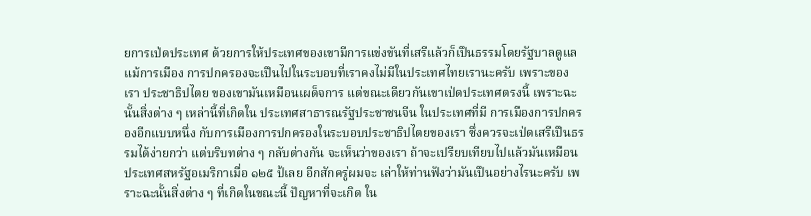ยการเป่ดประเทศ ด้วยการให้ประเทศของเขามีการแข่งขันที่เสรีแล้วก็เปึนธรรมโดยรัฐบาลดูแล แม้การเมือง การปกครองจะเปึนไปในระบอบที่เราคงไม่มีในประเทศไทยเรานะครับ เพราะของเรา ประชาธิปไตย ของเขามันเหมือนเผด็จการ แต่ขณะเดียวกันเขาเป่ดประเทศตรงนี้ เพราะฉะนั้นสิ่งต่าง ๆ เหล่านี้ที่เกิดใน ประเทศสาธารณรัฐประชาชนจีน ในประเทศที่มี การเมืองการปกครองอีกแบบหนึ่ง กับการเมืองการปกครองในระบอบประชาธิปไตยของเรา ซึ่งควรจะเป่ดเสรีเปึนธรรมได้ง่ายกว่า แต่บริบทต่าง ๆ กลับต่างกัน จะเห็นว่าของเรา ถ้าจะเปรียบเทียบไปแล้วมันเหมือนประเทศสหรัฐอเมริกาเมื่อ ๑๒๕ ป้เลย อีกสักครู่ผมจะ เล่าให้ท่านฟังว่ามันเปึนอย่างไรนะครับ เพราะฉะนั้นสิ่งต่าง ๆ ที่เกิดในขณะนี้ ปัญหาที่จะเกิด ใน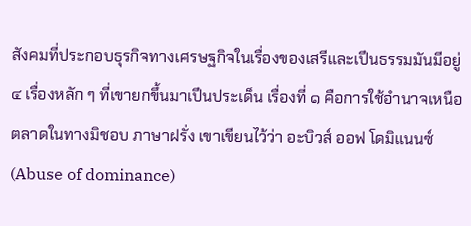สังคมที่ประกอบธุรกิจทางเศรษฐกิจในเรื่องของเสรีและเปึนธรรมมันมีอยู่ ๔ เรื่องหลัก ๆ ที่เขายกขึ้นมาเปึนประเด็น เรื่องที่ ๑ คือการใช้อํานาจเหนือตลาดในทางมิชอบ ภาษาฝรั่ง เขาเขียนไว้ว่า อะบิวส์ ออฟ โดมิแนนซ์ (Abuse of dominance)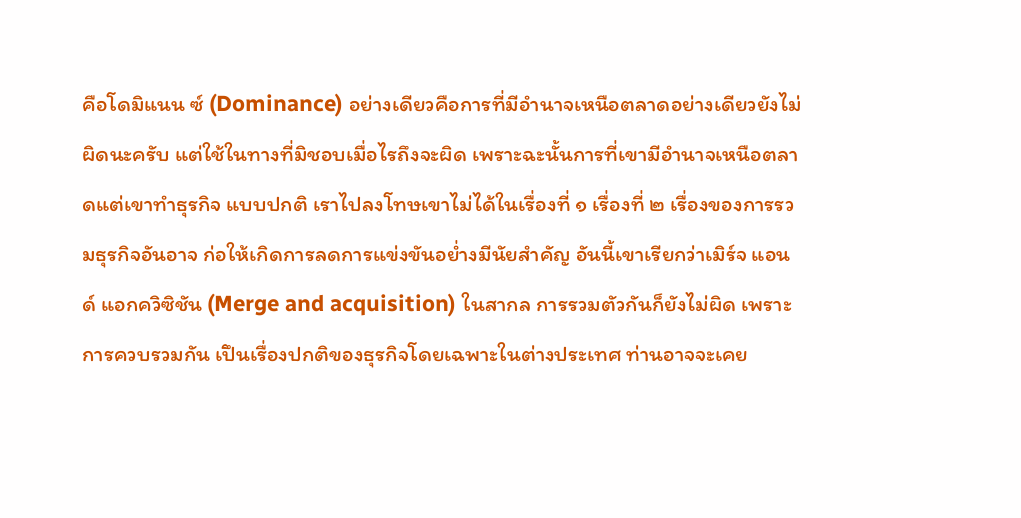คือโดมิแนน ซ์ (Dominance) อย่างเดียวคือการที่มีอํานาจเหนือตลาดอย่างเดียวยังไม่ผิดนะครับ แต่ใช้ในทางที่มิชอบเมื่อไรถึงจะผิด เพราะฉะนั้นการที่เขามีอํานาจเหนือตลาดแต่เขาทําธุรกิจ แบบปกติ เราไปลงโทษเขาไม่ได้ในเรื่องที่ ๑ เรื่องที่ ๒ เรื่องของการรวมธุรกิจอันอาจ ก่อให้เกิดการลดการแข่งขันอย่ำงมีนัยสําคัญ อันนี้เขาเรียกว่าเมิร์จ แอนด์ แอกควิซิชัน (Merge and acquisition) ในสากล การรวมตัวกันก็ยังไม่ผิด เพราะการควบรวมกัน เปึนเรื่องปกติของธุรกิจโดยเฉพาะในต่างประเทศ ท่านอาจจะเคย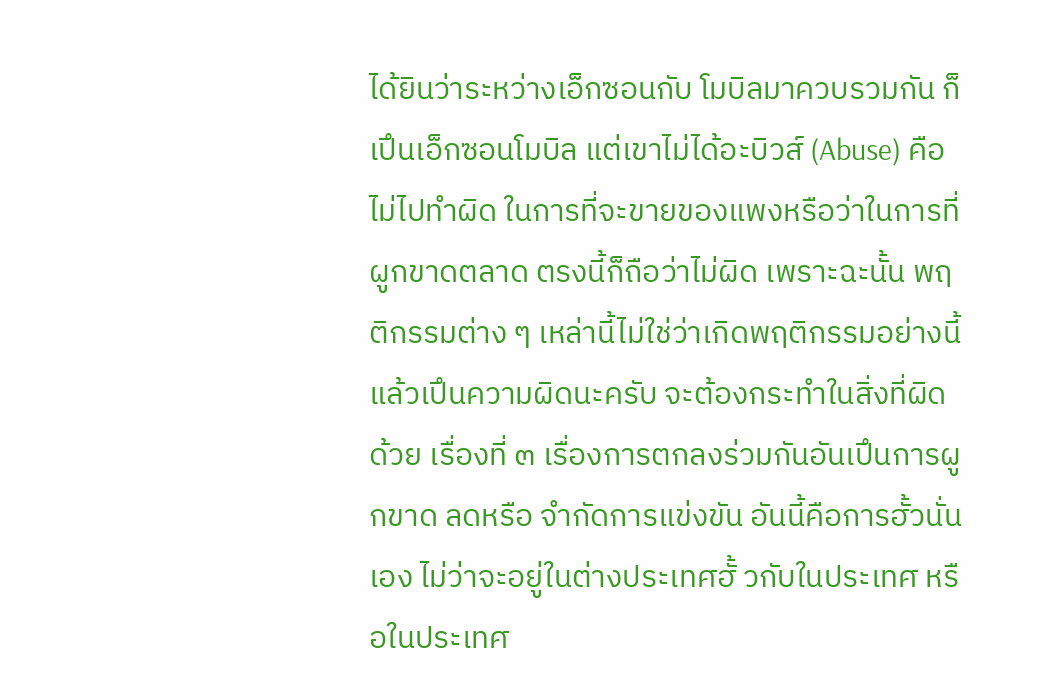ได้ยินว่าระหว่างเอ็กซอนกับ โมบิลมาควบรวมกัน ก็เปึนเอ็กซอนโมบิล แต่เขาไม่ได้อะบิวส์ (Abuse) คือไม่ไปทําผิด ในการที่จะขายของแพงหรือว่าในการที่ผูกขาดตลาด ตรงนี้ก็ถือว่าไม่ผิด เพราะฉะนั้น พฤติกรรมต่าง ๆ เหล่านี้ไม่ใช่ว่าเกิดพฤติกรรมอย่างนี้แล้วเปึนความผิดนะครับ จะต้องกระทําในสิ่งที่ผิดด้วย เรื่องที่ ๓ เรื่องการตกลงร่วมกันอันเปึนการผูกขาด ลดหรือ จํากัดการแข่งขัน อันนี้คือการฮั้วนั่นเอง ไม่ว่าจะอยู่ในต่างประเทศฮั้ วกับในประเทศ หรือในประเทศ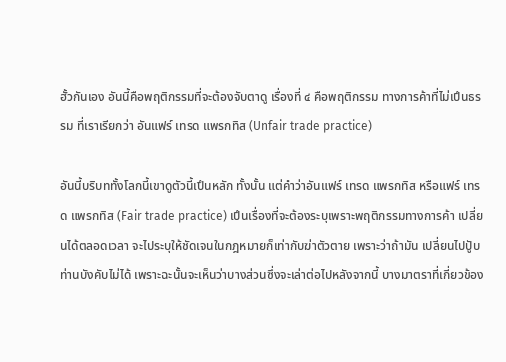ฮั้วกันเอง อันนี้คือพฤติกรรมที่จะต้องจับตาดู เรื่องที่ ๔ คือพฤติกรรม ทางการค้าที่ไม่เปึนธรรม ที่เราเรียกว่า อันแฟร์ เทรด แพรกทิส (Unfair trade practice)

อันนี้บริบททั้งโลกนี้เขาดูตัวนี้เปึนหลัก ทั้งนั้น แต่คําว่าอันแฟร์ เทรด แพรกทิส หรือแฟร์ เทรด แพรกทิส (Fair trade practice) เปึนเรื่องที่จะต้องระบุเพราะพฤติกรรมทางการค้า เปลี่ยนได้ตลอดเวลา จะไประบุให้ชัดเจนในกฎหมายก็เท่ากับฆ่าตัวตาย เพราะว่าถ้ามัน เปลี่ยนไปปัูบท่านบังคับไม่ได้ เพราะฉะนั้นจะเห็นว่าบางส่วนซึ่งจะเล่าต่อไปหลังจากนี้ บางมาตราที่เกี่ยวข้อง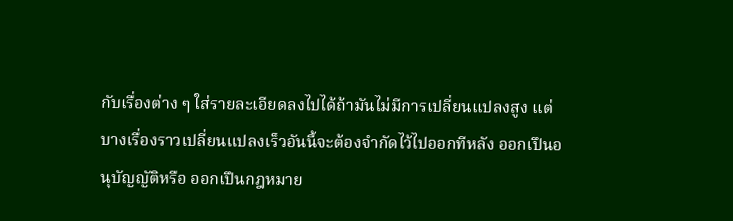กับเรื่องต่าง ๆ ใส่รายละเอียดลงไปได้ถ้ามันไม่มีการเปลี่ยนแปลงสูง แต่บางเรื่องราวเปลี่ยนแปลงเร็วอันนี้จะต้องจํากัดไว้ไปออกทีหลัง ออกเปึนอนุบัญญัติหรือ ออกเปึนกฎหมาย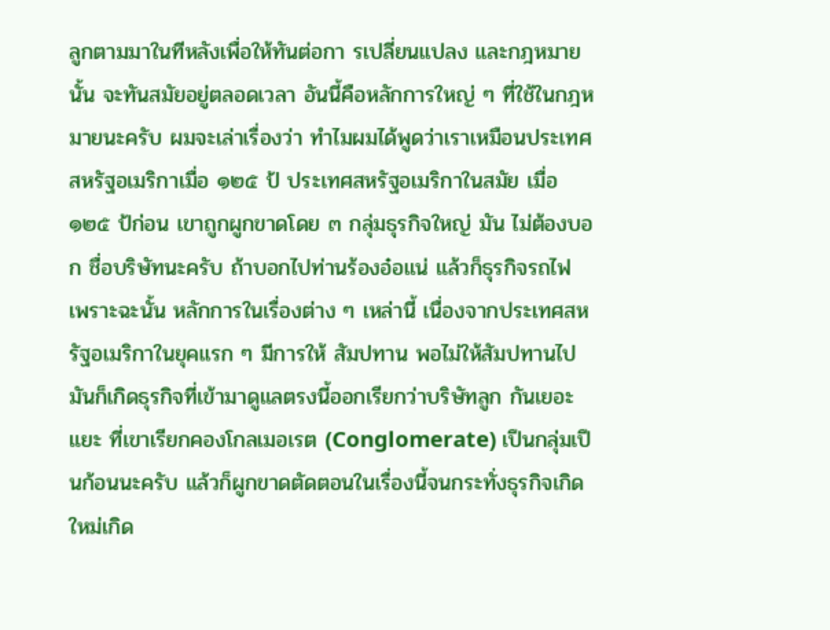ลูกตามมาในทีหลังเพื่อให้ทันต่อกา รเปลี่ยนแปลง และกฎหมายนั้น จะทันสมัยอยู่ตลอดเวลา อันนี้คือหลักการใหญ่ ๆ ที่ใช้ในกฎหมายนะครับ ผมจะเล่าเรื่องว่า ทําไมผมได้พูดว่าเราเหมือนประเทศสหรัฐอเมริกาเมื่อ ๑๒๕ ป้ ประเทศสหรัฐอเมริกาในสมัย เมื่อ ๑๒๕ ป้ก่อน เขาถูกผูกขาดโดย ๓ กลุ่มธุรกิจใหญ่ มัน ไม่ต้องบอก ชื่อบริษัทนะครับ ถ้าบอกไปท่านร้องอ๋อแน่ แล้วก็ธุรกิจรถไฟ เพราะฉะนั้น หลักการในเรื่องต่าง ๆ เหล่านี้ เนื่องจากประเทศสหรัฐอเมริกาในยุคแรก ๆ มีการให้ สัมปทาน พอไม่ให้สัมปทานไปมันก็เกิดธุรกิจที่เข้ามาดูแลตรงนี้ออกเรียกว่าบริษัทลูก กันเยอะแยะ ที่เขาเรียกคองโกลเมอเรต (Conglomerate) เปึนกลุ่มเปึนก้อนนะครับ แล้วก็ผูกขาดตัดตอนในเรื่องนี้จนกระทั่งธุรกิจเกิดใหม่เกิด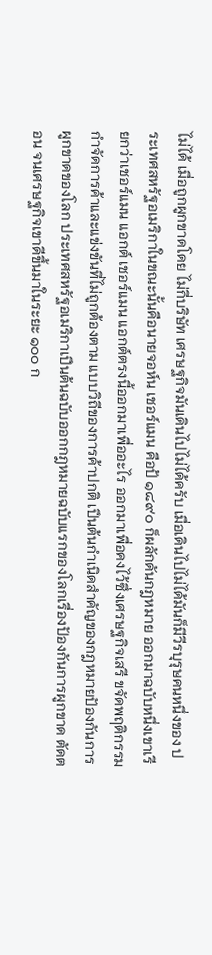ไม่ได้ เมื่อถูกผูกขาดโดย ไม่กี่บริษัท เศรษฐกิจมันเดินไปไม่ได้ครับ เมื่อเดินไปไม่ได้มันก็มีวีรบุรุษคนหนึ่งของ ประเทศสหรัฐอเมริกาในขณะนั้นคือนายจอห์น เชอร์แมน คือป้ ๑๘๙๐ ก็ผลักดันกฎหมาย ออกมาฉบับหนึ่งเขาเรียกว่าเชอร์แมน แอกต์ เชอร์แมน แอกต์ตรงนี้ออกมาเพื่ออะไร ออกมาเพื่อคงไว้ซึ่งเศรษฐกิจเสรี ขจัดพฤติกรรม กําจัดการค้าและแข่งขันที่ไม่ถูกต้องตาม แบบวิถีของการค้าปกติ เปึนต้นกําเนิดสําคัญของกฎหมายปัองกันการผูกขาดของโลก ประเทศสหรัฐอเมริกาเปึนต้นฉบับออกกฎหมายฉบับแรกของโลกเรื่องปัองกันการผูกขาด ตัดตอน จนเศรษฐกิจเขาดีขึ้นมาในระยะ ๑๐๐ ก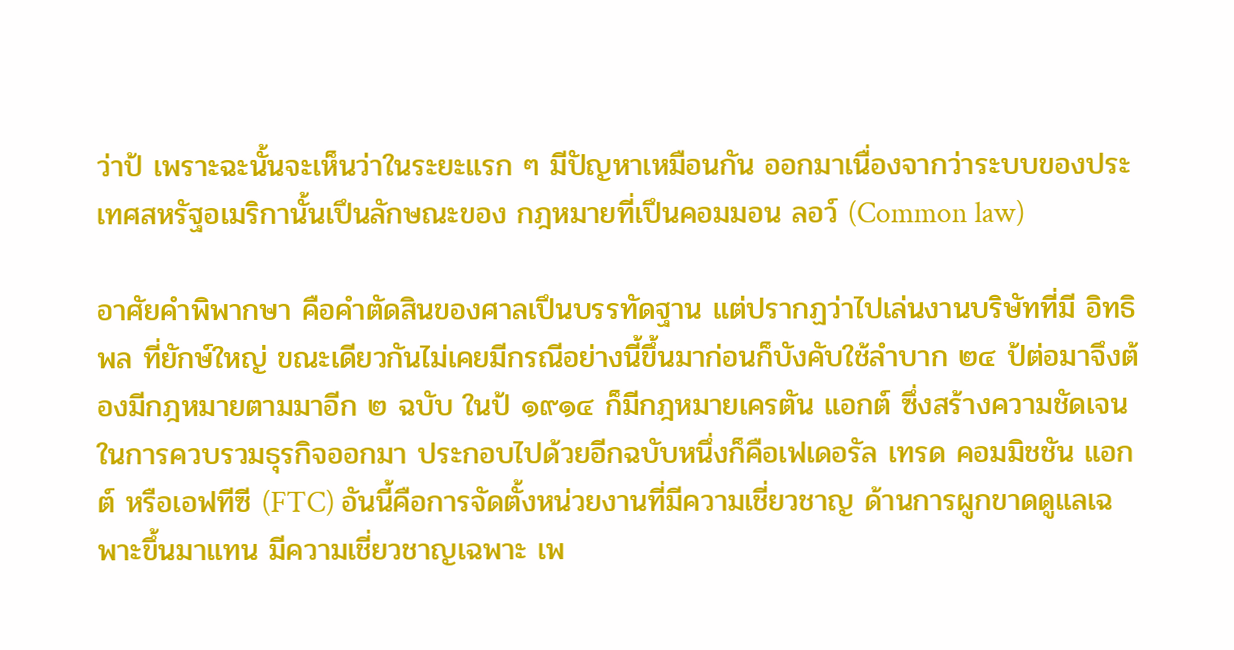ว่าป้ เพราะฉะนั้นจะเห็นว่าในระยะแรก ๆ มีปัญหาเหมือนกัน ออกมาเนื่องจากว่าระบบของประเทศสหรัฐอเมริกานั้นเปึนลักษณะของ กฎหมายที่เปึนคอมมอน ลอว์ (Common law)

อาศัยคําพิพากษา คือคําตัดสินของศาลเปึนบรรทัดฐาน แต่ปรากฏว่าไปเล่นงานบริษัทที่มี อิทธิพล ที่ยักษ์ใหญ่ ขณะเดียวกันไม่เคยมีกรณีอย่างนี้ขึ้นมาก่อนก็บังคับใช้ลําบาก ๒๔ ป้ต่อมาจึงต้องมีกฎหมายตามมาอีก ๒ ฉบับ ในป้ ๑๙๑๔ ก็มีกฎหมายเครตัน แอกต์ ซึ่งสร้างความชัดเจนในการควบรวมธุรกิจออกมา ประกอบไปด้วยอีกฉบับหนึ่งก็คือเฟเดอรัล เทรด คอมมิชชัน แอกต์ หรือเอฟทีซี (FTC) อันนี้คือการจัดตั้งหน่วยงานที่มีความเชี่ยวชาญ ด้านการผูกขาดดูแลเฉพาะขึ้นมาแทน มีความเชี่ยวชาญเฉพาะ เพ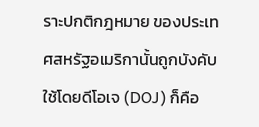ราะปกติกฎหมาย ของประเทศสหรัฐอเมริกานั้นถูกบังคับใช้โดยดีโอเจ (DOJ) ก็คือ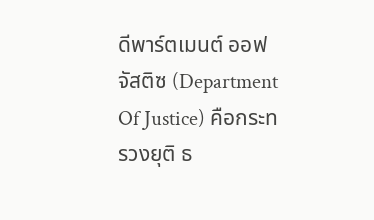ดีพาร์ตเมนต์ ออฟ จัสติซ (Department Of Justice) คือกระทรวงยุติ ธ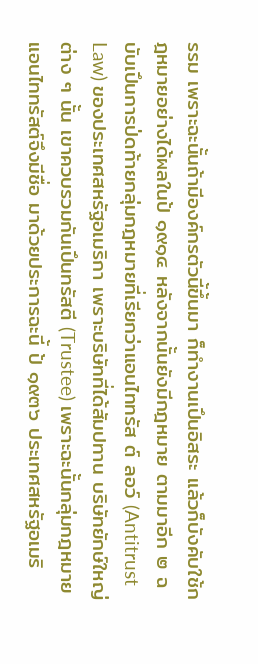รรม เพราะฉะนั้นถ้ามีองค์กรตัวนี้ขึ้นมา ก็ทํางานเปึนอิสระ แล้วก็บังคับใช้กฎหมายอย่างได้ผลในป้ ๑๙๑๔ หลังจากนั้นยังมีกฎหมาย ตามมาอีก ๒ ฉบับเปึนการป่ดท้ายกลุ่มกฎหมายที่เรียกว่าแอนไททรัส ต์ ลอว์ (Antitrust Law) ของประเทศสหรัฐอเมริกา เพราะบริษัทที่ได้สัมปทาน บริษัทยักษ์ใหญ่ต่าง ๆ นั้น เขาควบรวมกันเปึนทรัสตี (Trustee) เพราะฉะนั้นกลุ่มกฎหมายแอนไททรัสต์จึงมีชื่อ มาด้วยประการฉะนี้ ป้ ๑๙๓๖ ประเทศสหรัฐอเมริ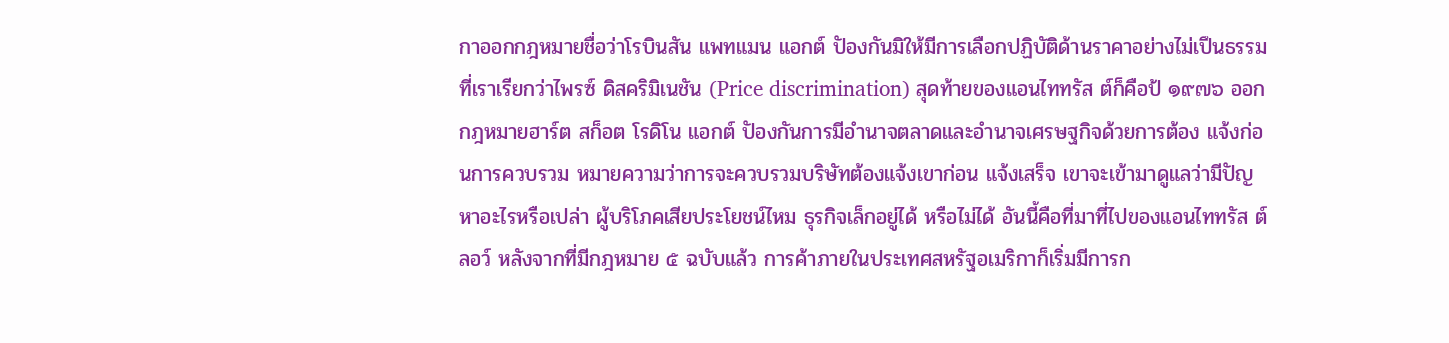กาออกกฎหมายชื่อว่าโรบินสัน แพทแมน แอกต์ ปัองกันมิให้มีการเลือกปฏิบัติด้านราคาอย่างไม่เปึนธรรมที่เราเรียกว่าไพรซ์ ดิสคริมิเนชัน (Price discrimination) สุดท้ายของแอนไททรัส ต์ก็คือป้ ๑๙๗๖ ออกกฎหมายฮาร์ต สก็อต โรดิโน แอกต์ ปัองกันการมีอํานาจตลาดและอํานาจเศรษฐกิจด้วยการต้อง แจ้งก่อนการควบรวม หมายความว่าการจะควบรวมบริษัทต้องแจ้งเขาก่อน แจ้งเสร็จ เขาจะเข้ามาดูแลว่ามีปัญหาอะไรหรือเปล่า ผู้บริโภคเสียประโยชน์ไหม ธุรกิจเล็กอยู่ได้ หรือไม่ได้ อันนี้คือที่มาที่ไปของแอนไททรัส ต์ ลอว์ หลังจากที่มีกฎหมาย ๕ ฉบับแล้ว การค้าภายในประเทศสหรัฐอเมริกาก็เริ่มมีการก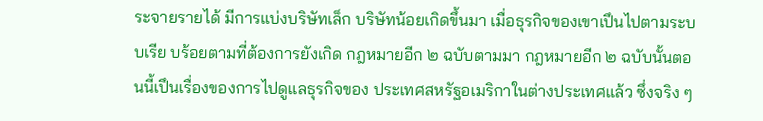ระจายรายได้ มีการแบ่งบริษัทเล็ก บริษัทน้อยเกิดขึ้นมา เมื่อธุรกิจของเขาเปึนไปตามระบบเรีย บร้อยตามที่ต้องการยังเกิด กฎหมายอีก ๒ ฉบับตามมา กฎหมายอีก ๒ ฉบับนั้นตอนนี้เปึนเรื่องของการไปดูแลธุรกิจของ ประเทศสหรัฐอเมริกาในต่างประเทศแล้ว ซึ่งจริง ๆ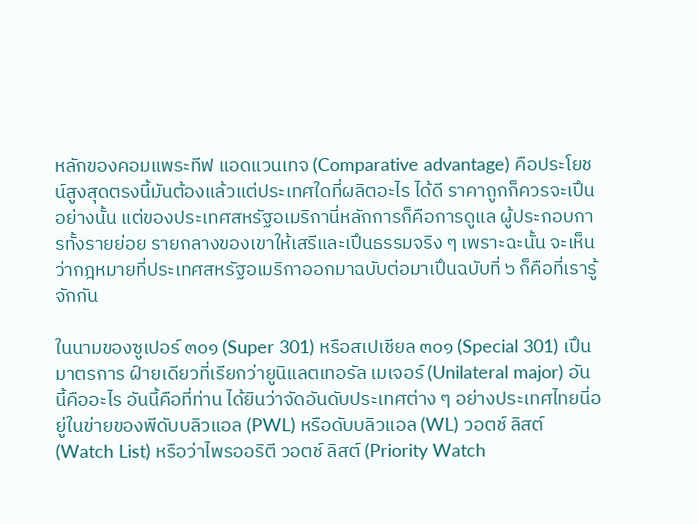หลักของคอมแพระทีฟ แอดแวนเทจ (Comparative advantage) คือประโยชน์สูงสุดตรงนี้มันต้องแล้วแต่ประเทศใดที่ผลิตอะไร ได้ดี ราคาถูกก็ควรจะเปึนอย่างนั้น แต่ของประเทศสหรัฐอเมริกานี่หลักการก็คือการดูแล ผู้ประกอบการทั้งรายย่อย รายกลางของเขาให้เสรีและเปึนธรรมจริง ๆ เพราะฉะนั้น จะเห็นว่ากฎหมายที่ประเทศสหรัฐอเมริกาออกมาฉบับต่อมาเปึนฉบับที่ ๖ ก็คือที่เรารู้จักกัน

ในนามของซูเปอร์ ๓๐๑ (Super 301) หรือสเปเชียล ๓๐๑ (Special 301) เปึนมาตรการ ฝ์ายเดียวที่เรียกว่ายูนิแลตเทอรัล เมเจอร์ (Unilateral major) อันนี้คืออะไร อันนี้คือที่ท่าน ได้ยินว่าจัดอันดับประเทศต่าง ๆ อย่างประเทศไทยนี่อยู่ในข่ายของพีดับบลิวแอล (PWL) หรือดับบลิวแอล (WL) วอตช์ ลิสต์ (Watch List) หรือว่าไพรออริตี วอตช์ ลิสต์ (Priority Watch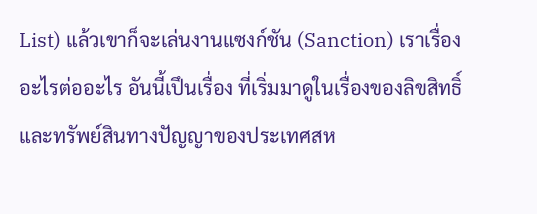List) แล้วเขาก็จะเล่นงานแซงก์ชัน (Sanction) เราเรื่องอะไรต่ออะไร อันนี้เปึนเรื่อง ที่เริ่มมาดูในเรื่องของลิขสิทธิ์และทรัพย์สินทางปัญญาของประเทศสห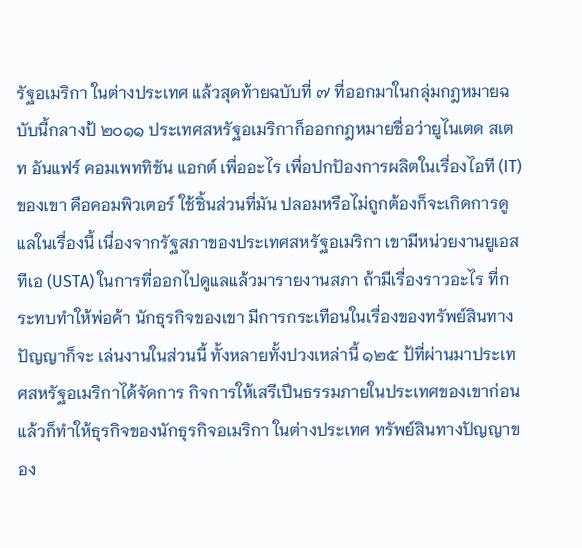รัฐอเมริกา ในต่างประเทศ แล้วสุดท้ายฉบับที่ ๗ ที่ออกมาในกลุ่มกฎหมายฉบับนี้กลางป้ ๒๐๑๑ ประเทศสหรัฐอเมริกาก็ออกกฎหมายชื่อว่ายูไนเตด สเตท อันแฟร์ คอมเพททิชัน แอกต์ เพื่ออะไร เพื่อปกปัองการผลิตในเรื่องไอที (IT) ของเขา คือคอมพิวเตอร์ ใช้ชิ้นส่วนที่มัน ปลอมหรือไม่ถูกต้องก็จะเกิดการดูแลในเรื่องนี้ เนื่องจากรัฐสภาของประเทศสหรัฐอเมริกา เขามีหน่วยงานยูเอสทีเอ (USTA) ในการที่ออกไปดูแลแล้วมารายงานสภา ถ้ามีเรื่องราวอะไร ที่กระทบทําให้พ่อค้า นักธุรกิจของเขา มีการกระเทือนในเรื่องของทรัพย์สินทางปัญญาก็จะ เล่นงานในส่วนนี้ ทั้งหลายทั้งปวงเหล่านี้ ๑๒๕ ป้ที่ผ่านมาประเทศสหรัฐอเมริกาได้จัดการ กิจการให้เสรีเปึนธรรมภายในประเทศของเขาก่อน แล้วก็ทําให้ธุรกิจของนักธุรกิจอเมริกา ในต่างประเทศ ทรัพย์สินทางปัญญาของ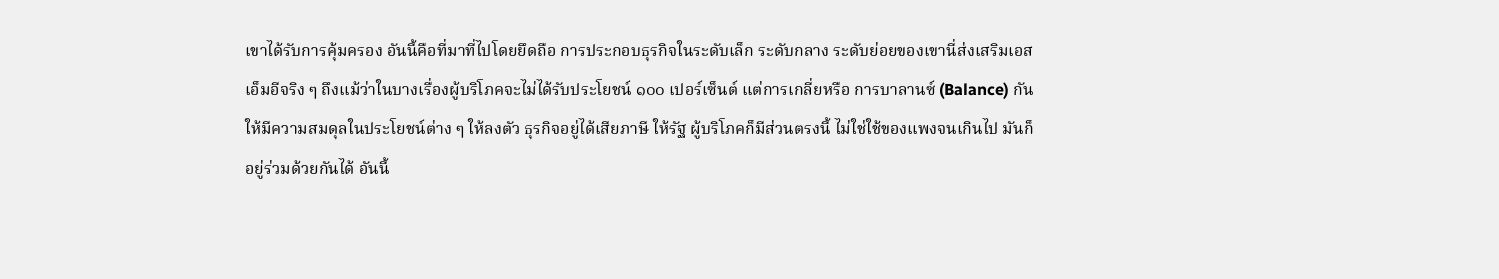เขาได้รับการคุ้มครอง อันนี้คือที่มาที่ไปโดยยึดถือ การประกอบธุรกิจในระดับเล็ก ระดับกลาง ระดับย่อยของเขานี่ส่งเสริมเอสเอ็มอีจริง ๆ ถึงแม้ว่าในบางเรื่องผู้บริโภคจะไม่ได้รับประโยชน์ ๑๐๐ เปอร์เซ็นต์ แต่การเกลี่ยหรือ การบาลานซ์ (Balance) กันให้มีความสมดุลในประโยชน์ต่าง ๆ ให้ลงตัว ธุรกิจอยู่ได้เสียภาษี ให้รัฐ ผู้บริโภคก็มีส่วนตรงนี้ ไม่ใช่ใช้ของแพงจนเกินไป มันก็อยู่ร่วมด้วยกันได้ อันนี้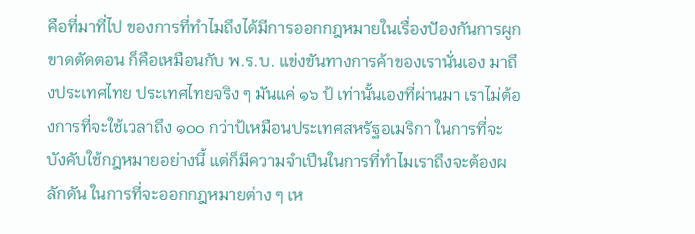คือที่มาที่ไป ของการที่ทําไมถึงได้มีการออกกฎหมายในเรื่องปัองกันการผูกขาดตัดตอน ก็คือเหมือนกับ พ.ร.บ. แข่งขันทางการค้าของเรานั่นเอง มาถึงประเทศไทย ประเทศไทยจริง ๆ มันแค่ ๑๖ ป้ เท่านั้นเองที่ผ่านมา เราไม่ต้องการที่จะใช้เวลาถึง ๑๐๐ กว่าป้เหมือนประเทศสหรัฐอเมริกา ในการที่จะบังคับใช้กฎหมายอย่างนี้ แต่ก็มีความจําเปึนในการที่ทําไมเราถึงจะต้องผลักดัน ในการที่จะออกกฎหมายต่าง ๆ เห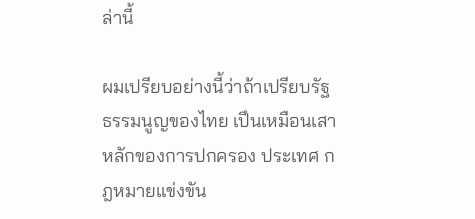ล่านี้

ผมเปรียบอย่างนี้ว่าถ้าเปรียบรัฐธรรมนูญของไทย เปึนเหมือนเสาหลักของการปกครอง ประเทศ กฎหมายแข่งขัน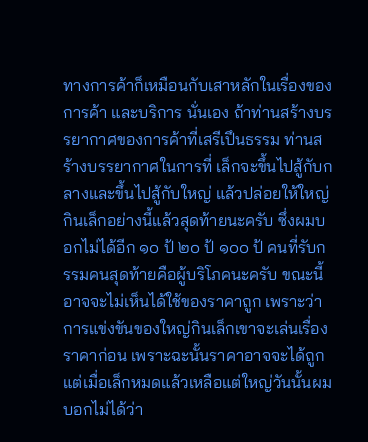ทางการค้าก็เหมือนกับเสาหลักในเรื่องของการค้า และบริการ นั่นเอง ถ้าท่านสร้างบรรยากาศของการค้าที่เสรีเปึนธรรม ท่านสร้างบรรยากาศในการที่ เล็กจะขึ้นไปสู้กับกลางและขึ้นไปสู้กับใหญ่ แล้วปล่อยให้ใหญ่กินเล็กอย่างนี้แล้วสุดท้ายนะครับ ซึ่งผมบอกไม่ได้อีก ๑๐ ป้ ๒๐ ป้ ๑๐๐ ป้ คนที่รับกรรมคนสุดท้ายคือผู้บริโภคนะครับ ขณะนี้ อาจจะไม่เห็นได้ใช้ของราคาถูก เพราะว่าการแข่งขันของใหญ่กินเล็กเขาจะเล่นเรื่องราคาก่อน เพราะฉะนั้นราคาอาจจะได้ถูกแต่เมื่อเล็กหมดแล้วเหลือแต่ใหญ่วันนั้นผมบอกไม่ได้ว่า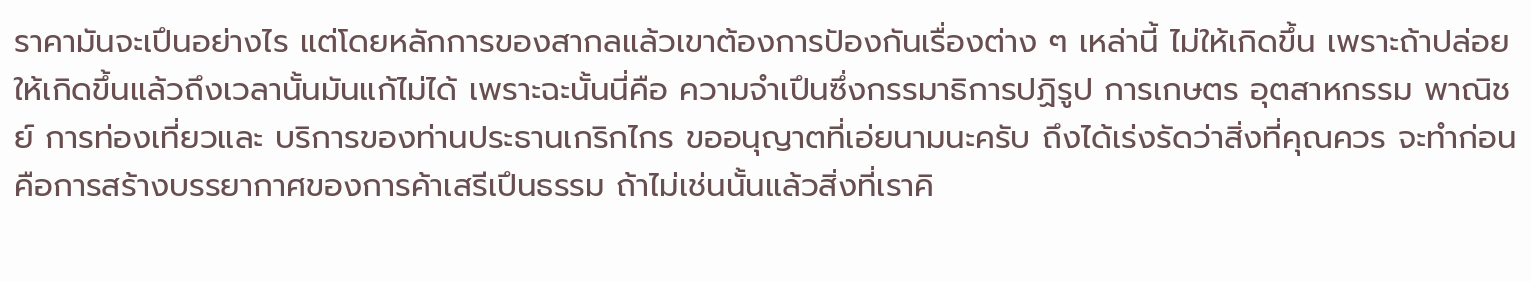ราคามันจะเปึนอย่างไร แต่โดยหลักการของสากลแล้วเขาต้องการปัองกันเรื่องต่าง ๆ เหล่านี้ ไม่ให้เกิดขึ้น เพราะถ้าปล่อยให้เกิดขึ้นแล้วถึงเวลานั้นมันแก้ไม่ได้ เพราะฉะนั้นนี่คือ ความจําเปึนซึ่งกรรมาธิการปฏิรูป การเกษตร อุตสาหกรรม พาณิชย์ การท่องเที่ยวและ บริการของท่านประธานเกริกไกร ขออนุญาตที่เอ่ยนามนะครับ ถึงได้เร่งรัดว่าสิ่งที่คุณควร จะทําก่อนคือการสร้างบรรยากาศของการค้าเสรีเปึนธรรม ถ้าไม่เช่นนั้นแล้วสิ่งที่เราคิ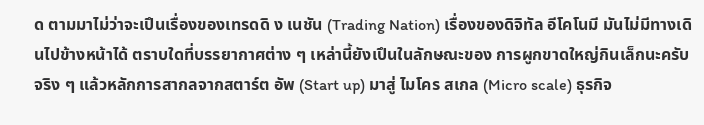ด ตามมาไม่ว่าจะเปึนเรื่องของเทรดดิ ง เนชัน (Trading Nation) เรื่องของดิจิทัล อีโคโนมี มันไม่มีทางเดินไปข้างหน้าได้ ตราบใดที่บรรยากาศต่าง ๆ เหล่านี้ยังเปึนในลักษณะของ การผูกขาดใหญ่กินเล็กนะครับ จริง ๆ แล้วหลักการสากลจากสตาร์ต อัพ (Start up) มาสู่ ไมโคร สเกล (Micro scale) ธุรกิจ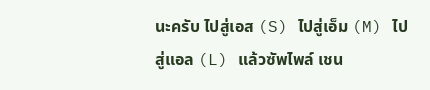นะครับ ไปสู่เอส (S) ไปสู่เอ็ม (M) ไปสู่แอล (L) แล้วซัพไพล์ เชน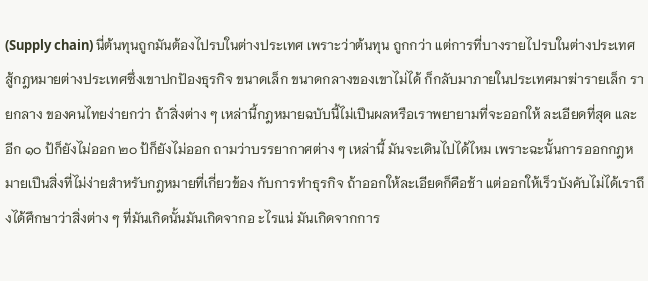(Supply chain) นี่ต้นทุนถูกมันต้องไปรบในต่างประเทศ เพราะว่าต้นทุน ถูกกว่า แต่การที่บางรายไปรบในต่างประเทศ สู้กฎหมายต่างประเทศซึ่งเขาปกปัองธุรกิจ ขนาดเล็ก ขนาดกลางของเขาไม่ได้ ก็กลับมาภายในประเทศมาฆ่ารายเล็ก รายกลาง ของคนไทยง่ายกว่า ถ้าสิ่งต่าง ๆ เหล่านี้กฎหมายฉบับนี้ไม่เปึนผลหรือเราพยายามที่จะออกให้ ละเอียดที่สุด และอีก ๑๐ ป้ก็ยังไม่ออก ๒๐ ป้ก็ยังไม่ออก ถามว่าบรรยากาศต่าง ๆ เหล่านี้ มันจะเดินไปได้ไหม เพราะฉะนั้นการออกกฎหมายเปึนสิ่งที่ไม่ง่ายสําหรับกฎหมายที่เกี่ยวข้อง กับการทําธุรกิจ ถ้าออกให้ละเอียดก็คือช้า แต่ออกให้เร็วบังคับไม่ได้เราถึงได้ศึกษาว่าสิ่งต่าง ๆ ที่มันเกิดนั้นมันเกิดจากอ ะไรแน่ มันเกิดจากการ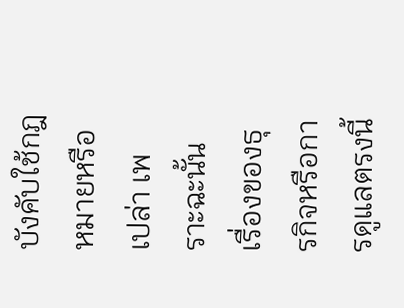บังคับใช้กฎหมายหรือเปล่า เพราะฉะนั้น เรื่องของธุรกิจหรือการดูแลตรงนี้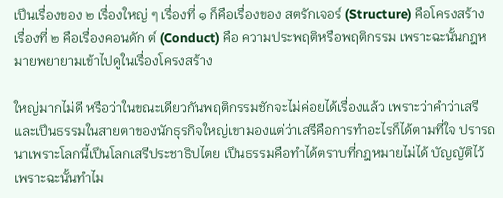เปึนเรื่องของ ๒ เรื่องใหญ่ ๆ เรื่องที่ ๑ ก็คือเรื่องของ สตรักเจอร์ (Structure) คือโครงสร้าง เรื่องที่ ๒ คือเรื่องคอนดัก ต์ (Conduct) คือ ความประพฤติหรือพฤติกรรม เพราะฉะนั้นกฎหมายพยายามเข้าไปดูในเรื่องโครงสร้าง

ใหญ่มากไม่ดี หรือว่าในขณะเดียวกันพฤติกรรมชักจะไม่ค่อยได้เรื่องแล้ว เพราะว่าคําว่าเสรี และเปึนธรรมในสายตาของนักธุรกิจใหญ่เขามองแต่ว่าเสรีคือการทําอะไรก็ได้ตามที่ใจ ปรารถนาเพราะโลกนี้เปึนโลกเสรีประชาธิปไตย เปึนธรรมคือทําได้ตราบที่กฎหมายไม่ได้ บัญญัติไว้ เพราะฉะนั้นทําไม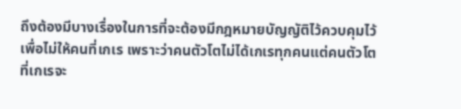ถึงต้องมีบางเรื่องในการที่จะต้องมีกฎหมายบัญญัติไว้ควบคุมไว้ เพื่อไม่ให้คนที่เกเร เพราะว่าคนตัวโตไม่ได้เกเรทุกคนแต่คนตัวโตที่เกเรจะ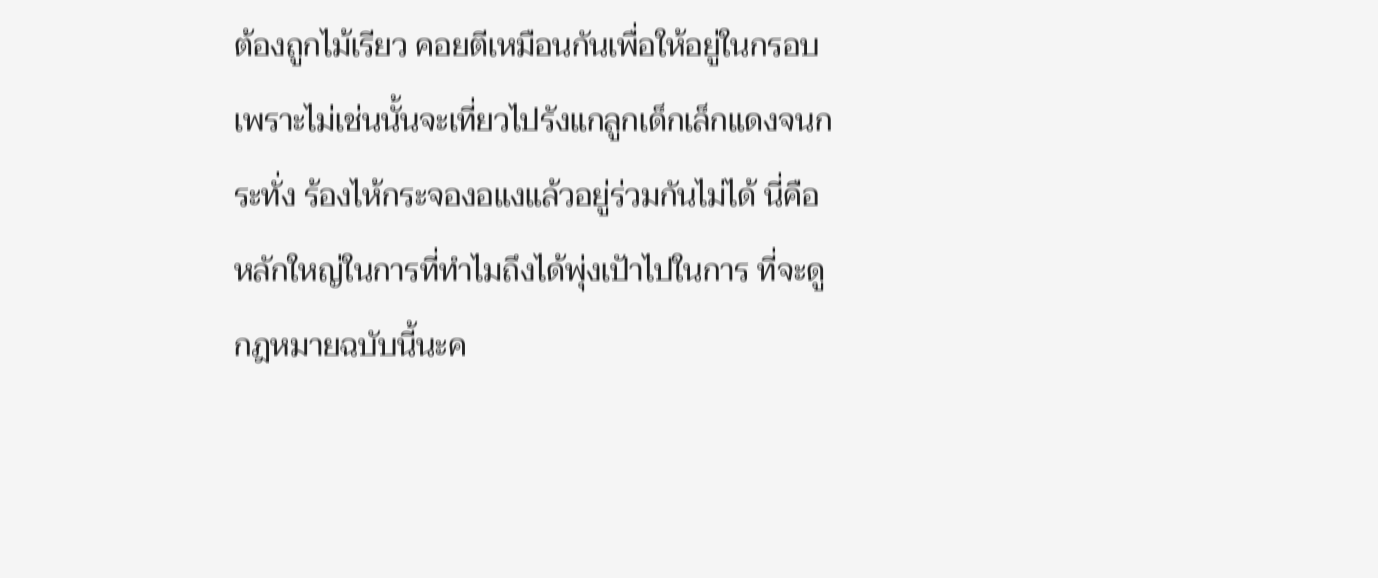ต้องถูกไม้เรียว คอยตีเหมือนกันเพื่อให้อยู่ในกรอบเพราะไม่เช่นนั้นจะเที่ยวไปรังแกลูกเด็กเล็กแดงจนกระทั่ง ร้องไห้กระจองอแงแล้วอยู่ร่วมกันไม่ได้ นี่คือหลักใหญ่ในการที่ทําไมถึงได้พุ่งเปัาไปในการ ที่จะดูกฎหมายฉบับนี้นะค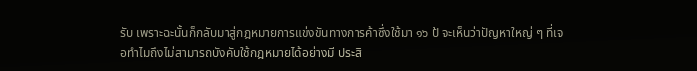รับ เพราะฉะนั้นก็กลับมาสู่กฎหมายการแข่งขันทางการค้าซึ่งใช้มา ๑๖ ป้ จะเห็นว่าปัญหาใหญ่ ๆ ที่เจอทําไมถึงไม่สามารถบังคับใช้กฎหมายได้อย่างมี ประสิ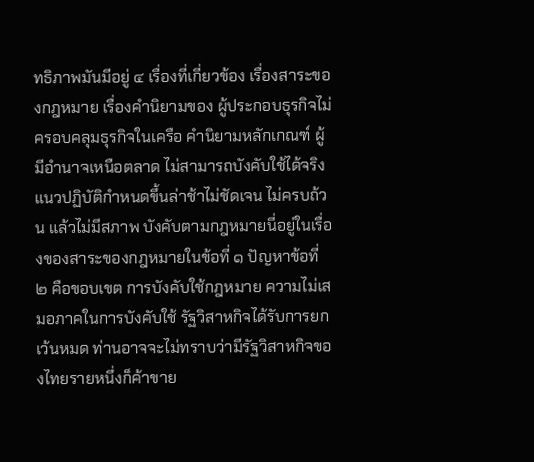ทธิภาพมันมีอยู่ ๔ เรื่องที่เกี่ยวข้อง เรื่องสาระของกฎหมาย เรื่องคํานิยามของ ผู้ประกอบธุรกิจไม่ครอบคลุมธุรกิจในเครือ คํานิยามหลักเกณฑ์ ผู้มีอํานาจเหนือตลาด ไม่สามารถบังคับใช้ได้จริง แนวปฏิบัติกําหนดขึ้นล่าช้าไม่ชัดเจน ไม่ครบถ้วน แล้วไม่มีสภาพ บังคับตามกฎหมายนี่อยู่ในเรื่องของสาระของกฎหมายในข้อที่ ๑ ปัญหาข้อที่ ๒ คือขอบเขต การบังคับใช้กฎหมาย ความไม่เสมอภาคในการบังคับใช้ รัฐวิสาหกิจได้รับการยกเว้นหมด ท่านอาจจะไม่ทราบว่ามีรัฐวิสาหกิจของไทยรายหนึ่งก็ค้าขาย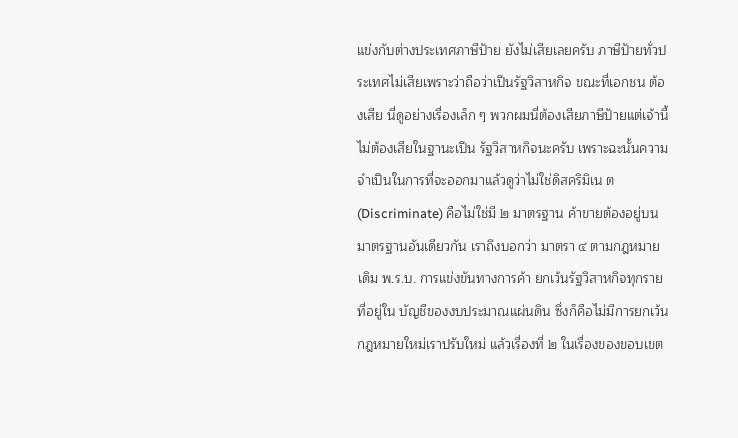แข่งกับต่างประเทศภาษีปัาย ยังไม่เสียเลยครับ ภาษีปัายทั่วประเทศไม่เสียเพราะว่าถือว่าเปึนรัฐวิสาหกิจ ขณะที่เอกชน ต้องเสีย นี่ดูอย่างเรื่องเล็ก ๆ พวกผมนี่ต้องเสียภาษีปัายแต่เจ้านี้ไม่ต้องเสียในฐานะเปึน รัฐวิสาหกิจนะครับ เพราะฉะนั้นความจําเปึนในการที่จะออกมาแล้วดูว่าไม่ใช่ดิสคริมิเน ต (Discriminate) คือไม่ใช่มี ๒ มาตรฐาน ค้าขายต้องอยู่บนมาตรฐานอันเดียวกัน เราถึงบอกว่า มาตรา ๔ ตามกฎหมายเดิม พ.ร.บ. การแข่งขันทางการค้า ยกเว้นรัฐวิสาหกิจทุกรายที่อยู่ใน บัญชีของงบประมาณแผ่นดิน ซึ่งก็คือไม่มีการยกเว้น กฎหมายใหม่เราปรับใหม่ แล้วเรื่องที่ ๒ ในเรื่องของขอบเขต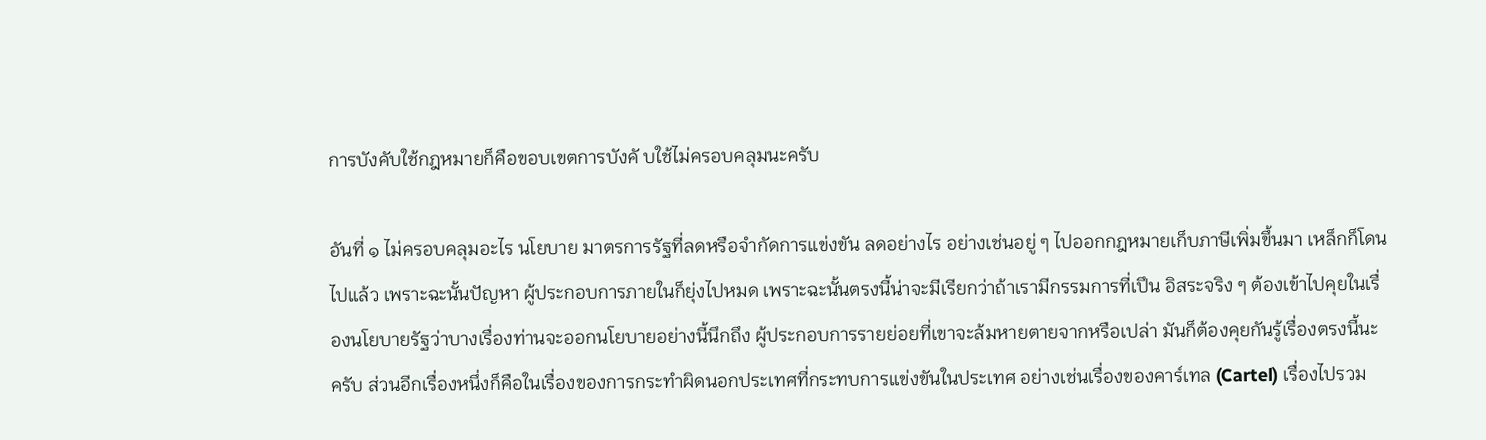การบังคับใช้กฎหมายก็คือขอบเขตการบังคั บใช้ไม่ครอบคลุมนะครับ

อันที่ ๑ ไม่ครอบคลุมอะไร นโยบาย มาตรการรัฐที่ลดหรือจํากัดการแข่งขัน ลดอย่างไร อย่างเช่นอยู่ ๆ ไปออกกฎหมายเก็บภาษีเพิ่มขึ้นมา เหล็กก็โดนไปแล้ว เพราะฉะนั้นปัญหา ผู้ประกอบการภายในก็ยุ่งไปหมด เพราะฉะนั้นตรงนี้น่าจะมีเรียกว่าถ้าเรามีกรรมการที่เปึน อิสระจริง ๆ ต้องเข้าไปคุยในเรื่องนโยบายรัฐว่าบางเรื่องท่านจะออกนโยบายอย่างนี้นึกถึง ผู้ประกอบการรายย่อยที่เขาจะล้มหายตายจากหรือเปล่า มันก็ต้องคุยกันรู้เรื่องตรงนี้นะครับ ส่วนอีกเรื่องหนึ่งก็คือในเรื่องของการกระทําผิดนอกประเทศที่กระทบการแข่งขันในประเทศ อย่างเช่นเรื่องของคาร์เทล (Cartel) เรื่องไปรวม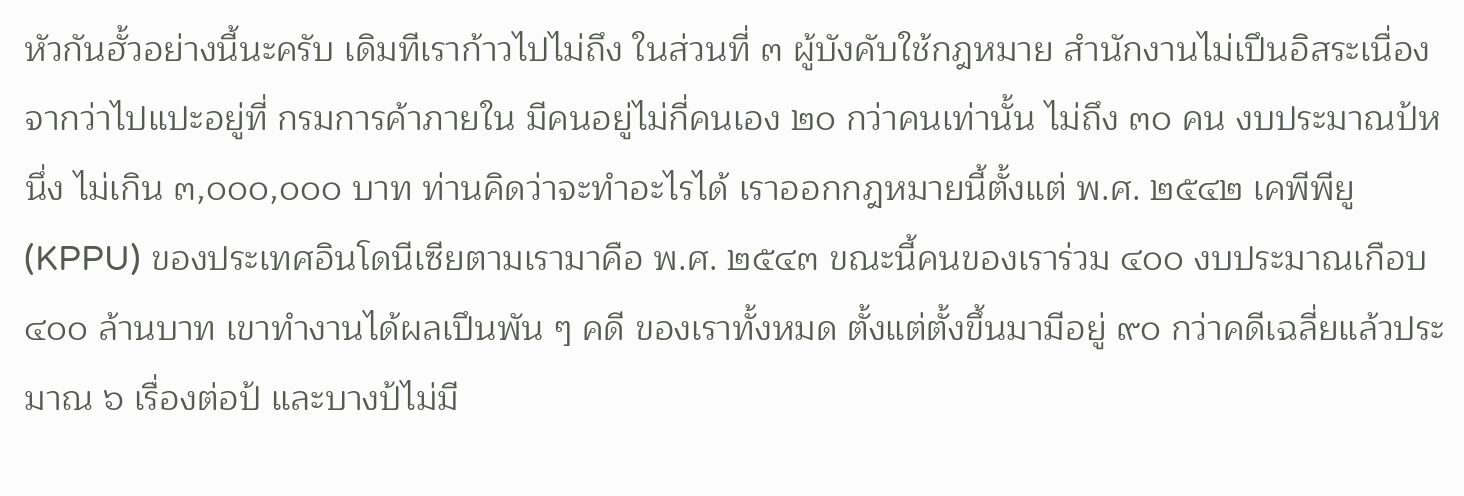หัวกันฮั้วอย่างนี้นะครับ เดิมทีเราก้าวไปไม่ถึง ในส่วนที่ ๓ ผู้บังคับใช้กฎหมาย สํานักงานไม่เปึนอิสระเนื่องจากว่าไปแปะอยู่ที่ กรมการค้าภายใน มีคนอยู่ไม่กี่คนเอง ๒๐ กว่าคนเท่านั้น ไม่ถึง ๓๐ คน งบประมาณป้หนึ่ง ไม่เกิน ๓,๐๐๐,๐๐๐ บาท ท่านคิดว่าจะทําอะไรได้ เราออกกฎหมายนี้ตั้งแต่ พ.ศ. ๒๕๔๒ เคพีพียู (KPPU) ของประเทศอินโดนีเซียตามเรามาคือ พ.ศ. ๒๕๔๓ ขณะนี้คนของเราร่วม ๔๐๐ งบประมาณเกือบ ๔๐๐ ล้านบาท เขาทํางานได้ผลเปึนพัน ๆ คดี ของเราทั้งหมด ตั้งแต่ตั้งขึ้นมามีอยู่ ๙๐ กว่าคดีเฉลี่ยแล้วประมาณ ๖ เรื่องต่อป้ และบางป้ไม่มี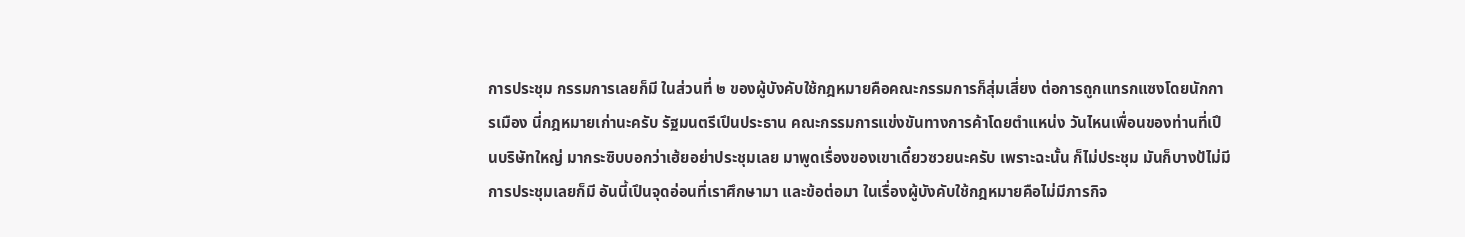การประชุม กรรมการเลยก็มี ในส่วนที่ ๒ ของผู้บังคับใช้กฎหมายคือคณะกรรมการก็สุ่มเสี่ยง ต่อการถูกแทรกแซงโดยนักการเมือง นี่กฎหมายเก่านะครับ รัฐมนตรีเปึนประธาน คณะกรรมการแข่งขันทางการค้าโดยตําแหน่ง วันไหนเพื่อนของท่านที่เปึนบริษัทใหญ่ มากระซิบบอกว่าเฮ้ยอย่าประชุมเลย มาพูดเรื่องของเขาเดี๋ยวซวยนะครับ เพราะฉะนั้น ก็ไม่ประชุม มันก็บางป้ไม่มีการประชุมเลยก็มี อันนี้เปึนจุดอ่อนที่เราศึกษามา และข้อต่อมา ในเรื่องผู้บังคับใช้กฎหมายคือไม่มีภารกิจ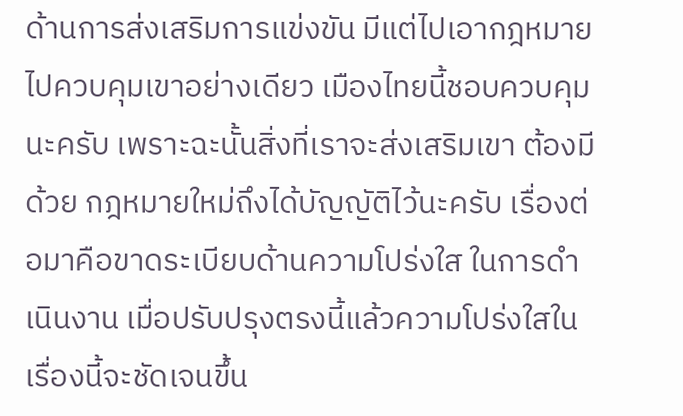ด้านการส่งเสริมการแข่งขัน มีแต่ไปเอากฎหมาย ไปควบคุมเขาอย่างเดียว เมืองไทยนี้ชอบควบคุมนะครับ เพราะฉะนั้นสิ่งที่เราจะส่งเสริมเขา ต้องมีด้วย กฎหมายใหม่ถึงได้บัญญัติไว้นะครับ เรื่องต่อมาคือขาดระเบียบด้านความโปร่งใส ในการดําเนินงาน เมื่อปรับปรุงตรงนี้แล้วความโปร่งใสในเรื่องนี้จะชัดเจนขึ้น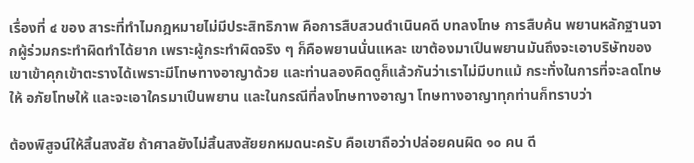เรื่องที่ ๔ ของ สาระที่ทําไมกฎหมายไม่มีประสิทธิภาพ คือการสืบสวนดําเนินคดี บทลงโทษ การสืบค้น พยานหลักฐานจากผู้ร่วมกระทําผิดทําได้ยาก เพราะผู้กระทําผิดจริง ๆ ก็คือพยานนั่นแหละ เขาต้องมาเปึนพยานมันถึงจะเอาบริษัทของเขาเข้าคุกเข้าตะรางได้เพราะมีโทษทางอาญาด้วย และท่านลองคิดดูก็แล้วกันว่าเราไม่มีบทแม้ กระทั่งในการที่จะลดโทษให้ อภัยโทษให้ และจะเอาใครมาเปึนพยาน และในกรณีที่ลงโทษทางอาญา โทษทางอาญาทุกท่านก็ทราบว่า

ต้องพิสูจน์ให้สิ้นสงสัย ถ้าศาลยังไม่สิ้นสงสัยยกหมดนะครับ คือเขาถือว่าปล่อยคนผิด ๑๐ คน ดี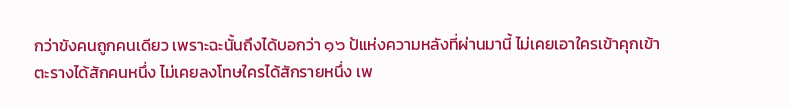กว่าขังคนถูกคนเดียว เพราะฉะนั้นถึงได้บอกว่า ๑๖ ป้แห่งความหลังที่ผ่านมานี้ ไม่เคยเอาใครเข้าคุกเข้าตะรางได้สักคนหนึ่ง ไม่เคยลงโทษใครได้สักรายหนึ่ง เพ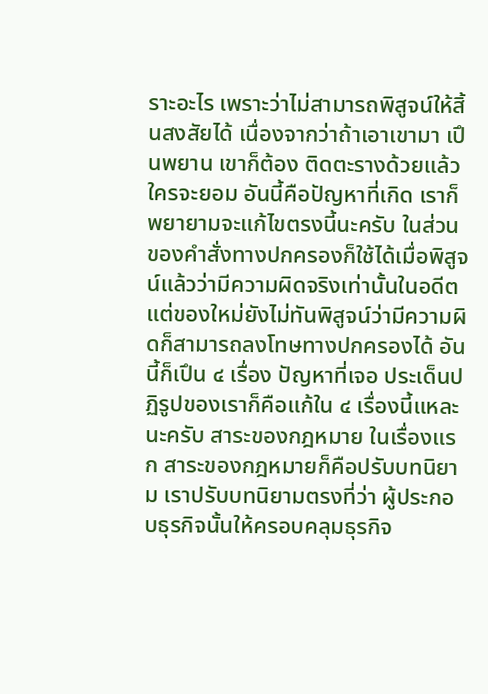ราะอะไร เพราะว่าไม่สามารถพิสูจน์ให้สิ้นสงสัยได้ เนื่องจากว่าถ้าเอาเขามา เปึนพยาน เขาก็ต้อง ติดตะรางด้วยแล้วใครจะยอม อันนี้คือปัญหาที่เกิด เราก็พยายามจะแก้ไขตรงนี้นะครับ ในส่วนของคําสั่งทางปกครองก็ใช้ได้เมื่อพิสูจน์แล้วว่ามีความผิดจริงเท่านั้นในอดีต แต่ของใหม่ยังไม่ทันพิสูจน์ว่ามีความผิดก็สามารถลงโทษทางปกครองได้ อันนี้ก็เปึน ๔ เรื่อง ปัญหาที่เจอ ประเด็นปฏิรูปของเราก็คือแก้ใน ๔ เรื่องนี้แหละนะครับ สาระของกฎหมาย ในเรื่องแรก สาระของกฎหมายก็คือปรับบทนิยาม เราปรับบทนิยามตรงที่ว่า ผู้ประกอบธุรกิจนั้นให้ครอบคลุมธุรกิจ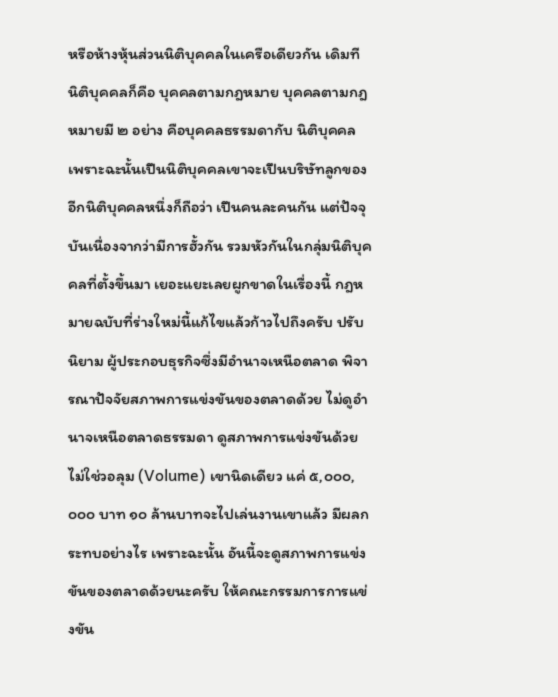หรือห้างหุ้นส่วนนิติบุคคลในเครือเดียวกัน เดิมที นิติบุคคลก็คือ บุคคลตามกฎหมาย บุคคลตามกฎหมายมี ๒ อย่าง คือบุคคลธรรมดากับ นิติบุคคล เพราะฉะนั้นเปึนนิติบุคคลเขาจะเปึนบริษัทลูกของอีกนิติบุคคลหนึ่งก็ถือว่า เปึนคนละคนกัน แต่ปัจจุบันเนื่องจากว่ามีการฮั้วกัน รวมหัวกันในกลุ่มนิติบุคคลที่ตั้งขึ้นมา เยอะแยะเลยผูกขาดในเรื่องนี้ กฎหมายฉบับที่ร่างใหม่นี้แก้ไขแล้วก้าวไปถึงครับ ปรับนิยาม ผู้ประกอบธุรกิจซึ่งมีอํานาจเหนือตลาด พิจารณาปัจจัยสภาพการแข่งขันของตลาดด้วย ไม่ดูอํานาจเหนือตลาดธรรมดา ดูสภาพการแข่งขันด้วย ไม่ใช่วอลุม (Volume) เขานิดเดียว แค่ ๕,๐๐๐,๐๐๐ บาท ๑๐ ล้านบาทจะไปเล่นงานเขาแล้ว มีผลกระทบอย่างไร เพราะฉะนั้น อันนี้จะดูสภาพการแข่งขันของตลาดด้วยนะครับ ให้คณะกรรมการการแข่งขัน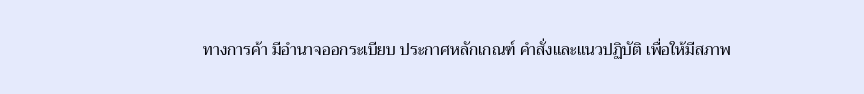ทางการค้า มีอํานาจออกระเบียบ ประกาศหลักเกณฑ์ คําสั่งและแนวปฏิบัติ เพื่อให้มีสภาพ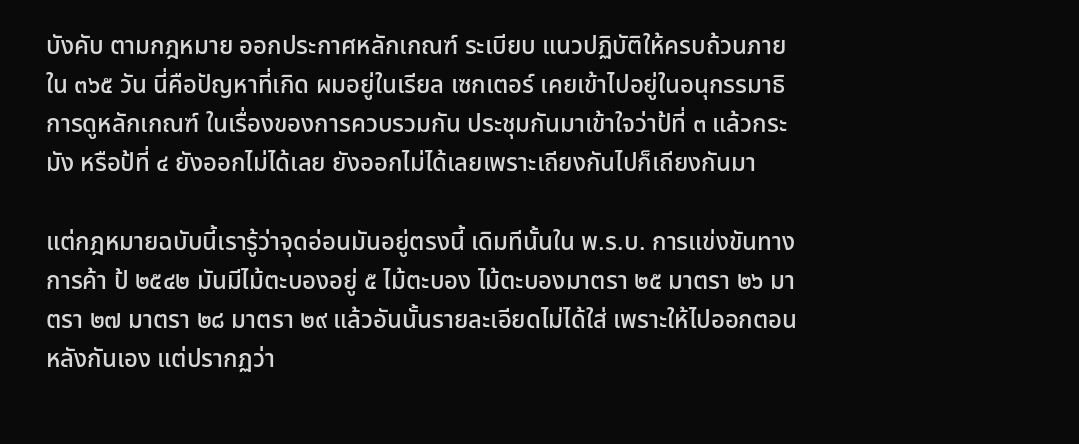บังคับ ตามกฎหมาย ออกประกาศหลักเกณฑ์ ระเบียบ แนวปฏิบัติให้ครบถ้วนภายใน ๓๖๕ วัน นี่คือปัญหาที่เกิด ผมอยู่ในเรียล เซกเตอร์ เคยเข้าไปอยู่ในอนุกรรมาธิการดูหลักเกณฑ์ ในเรื่องของการควบรวมกัน ประชุมกันมาเข้าใจว่าป้ที่ ๓ แล้วกระมัง หรือป้ที่ ๔ ยังออกไม่ได้เลย ยังออกไม่ได้เลยเพราะเถียงกันไปก็เถียงกันมา

แต่กฎหมายฉบับนี้เรารู้ว่าจุดอ่อนมันอยู่ตรงนี้ เดิมทีนั้นใน พ.ร.บ. การแข่งขันทางการค้า ป้ ๒๕๔๒ มันมีไม้ตะบองอยู่ ๕ ไม้ตะบอง ไม้ตะบองมาตรา ๒๕ มาตรา ๒๖ มาตรา ๒๗ มาตรา ๒๘ มาตรา ๒๙ แล้วอันนั้นรายละเอียดไม่ได้ใส่ เพราะให้ไปออกตอนหลังกันเอง แต่ปรากฏว่า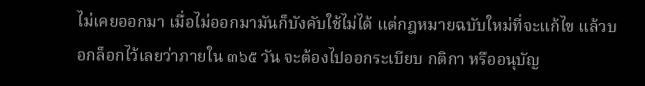ไม่เคยออกมา เมื่อไม่ออกมามันก็บังคับใช้ไม่ได้ แต่กฎหมายฉบับใหม่ที่จะแก้ไข แล้วบอกล็อกไว้เลยว่าภายใน ๓๖๕ วัน จะต้องไปออกระเบียบ กติกา หรืออนุบัญ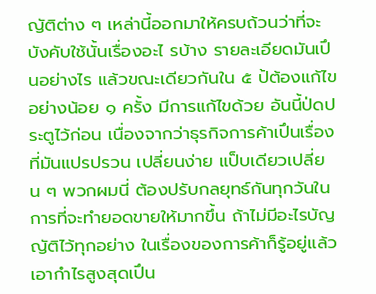ญัติต่าง ๆ เหล่านี้ออกมาให้ครบถ้วนว่าที่จะบังคับใช้นั้นเรื่องอะไ รบ้าง รายละเอียดมันเปึนอย่างไร แล้วขณะเดียวกันใน ๕ ป้ต้องแก้ไขอย่างน้อย ๑ ครั้ง มีการแก้ไขด้วย อันนี้ป่ดประตูไว้ก่อน เนื่องจากว่าธุรกิจการค้าเปึนเรื่องที่มันแปรปรวน เปลี่ยนง่าย แป็บเดียวเปลี่ยน ๆ พวกผมนี่ ต้องปรับกลยุทธ์กันทุกวันในการที่จะทํายอดขายให้มากขึ้น ถ้าไม่มีอะไรบัญญัติไว้ทุกอย่าง ในเรื่องของการค้าก็รู้อยู่แล้วเอากําไรสูงสุดเปึน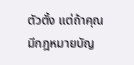ตัวตั้ง แต่ถ้าคุณมีกฎหมายบัญ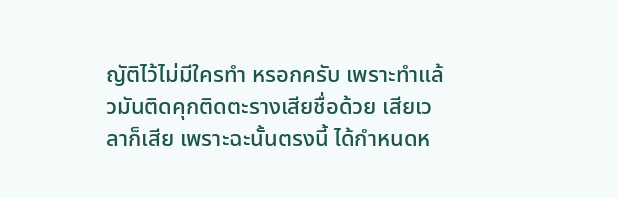ญัติไว้ไม่มีใครทํา หรอกครับ เพราะทําแล้วมันติดคุกติดตะรางเสียชื่อด้วย เสียเวลาก็เสีย เพราะฉะนั้นตรงนี้ ได้กําหนดห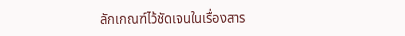ลักเกณฑ์ไว้ชัดเจนในเรื่องสาร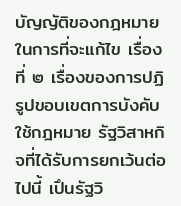บัญญัติของกฎหมายในการที่จะแก้ไข เรื่องที่ ๒ เรื่องของการปฏิรูปขอบเขตการบังคับใช้กฎหมาย รัฐวิสาหกิจที่ได้รับการยกเว้นต่อไปนี้ เปึนรัฐวิ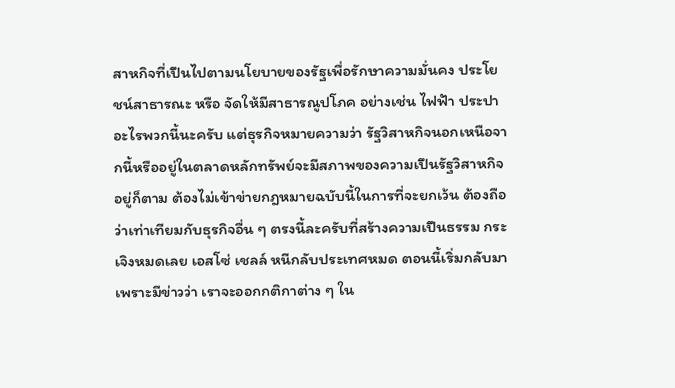สาหกิจที่เปึนไปตามนโยบายของรัฐเพื่อรักษาความมั่นคง ประโยชน์สาธารณะ หรือ จัดให้มีสาธารณูปโภค อย่างเช่น ไฟฟัา ประปา อะไรพวกนี้นะครับ แต่ธุรกิจหมายความว่า รัฐวิสาหกิจนอกเหนือจากนี้หรืออยู่ในตลาดหลักทรัพย์จะมีสภาพของความเปึนรัฐวิสาหกิจ อยู่ก็ตาม ต้องไม่เข้าข่ายกฎหมายฉบับนี้ในการที่จะยกเว้น ต้องถือว่าเท่าเทียมกับธุรกิจอื่น ๆ ตรงนี้ละครับที่สร้างความเปึนธรรม กระเจิงหมดเลย เอสโซ่ เชลล์ หนีกลับประเทศหมด ตอนนี้เริ่มกลับมาเพราะมีข่าวว่า เราจะออกกติกาต่าง ๆ ใน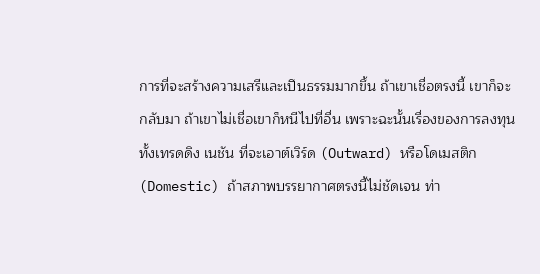การที่จะสร้างความเสรีและเปึนธรรมมากขึ้น ถ้าเขาเชื่อตรงนี้ เขาก็จะกลับมา ถ้าเขาไม่เชื่อเขาก็หนีไปที่อื่น เพราะฉะนั้นเรื่องของการลงทุนทั้งเทรดดิง เนชัน ที่จะเอาต์เวิร์ด (Outward) หรือโดเมสติก (Domestic) ถ้าสภาพบรรยากาศตรงนี้ไม่ชัดเจน ท่า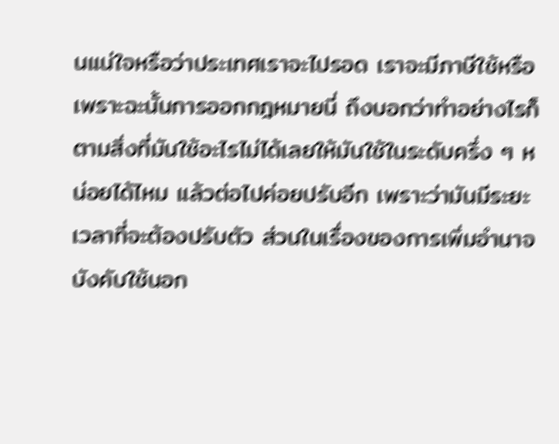นแน่ใจหรือว่าประเทศเราจะไปรอด เราจะมีภาษีใช้หรือ เพราะฉะนั้นการออกกฎหมายนี่ ถึงบอกว่าทําอย่างไรก็ตามสิ่งที่มันใช้อะไรไม่ได้เลยให้มันใช้ในระดับครึ่ง ๆ หน่อยได้ไหม แล้วต่อไปค่อยปรับอีก เพราะว่ามันมีระยะเวลาที่จะต้องปรับตัว ส่วนในเรื่องของการเพิ่มอํานาจ บังคับใช้นอก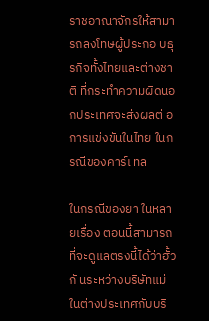ราชอาณาจักรให้สามารถลงโทษผู้ประกอ บธุรกิจทั้งไทยและต่างชาติ ที่กระทําความผิดนอกประเทศจะส่งผลต่ อการแข่งขันในไทย ในกรณีของคาร์เ ทล

ในกรณีของยา ในหลายเรื่อง ตอนนี้สามารถที่จะดูแลตรงนี้ได้ว่าฮั้วกั นระหว่างบริษัทแม่ ในต่างประเทศกับบริ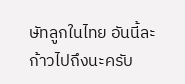ษัทลูกในไทย อันนี้ละก้าวไปถึงนะครับ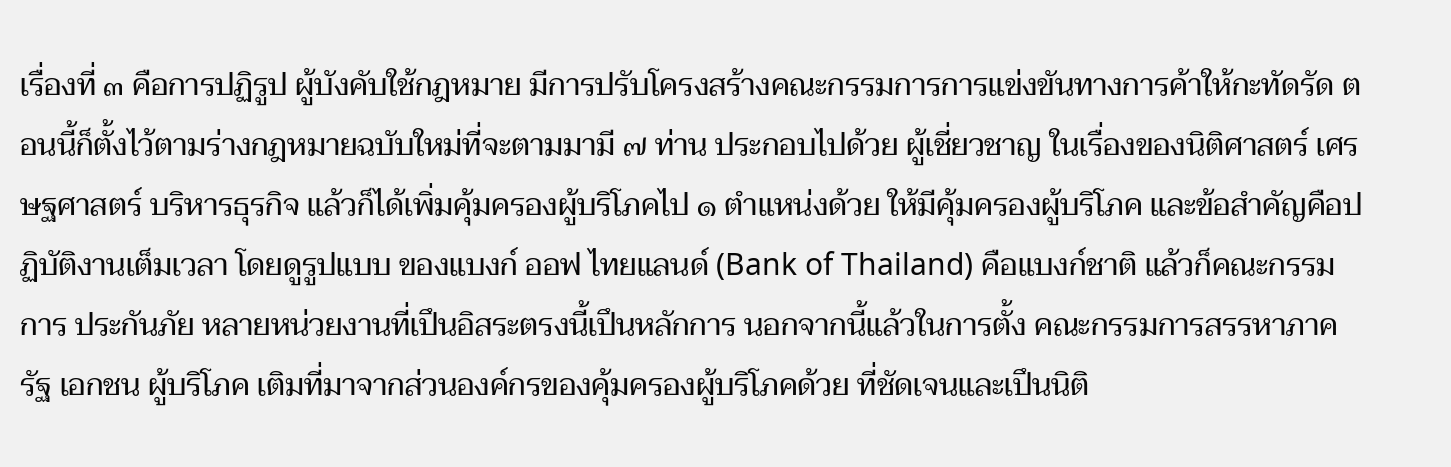เรื่องที่ ๓ คือการปฏิรูป ผู้บังคับใช้กฎหมาย มีการปรับโครงสร้างคณะกรรมการการแข่งขันทางการค้าให้กะทัดรัด ตอนนี้ก็ตั้งไว้ตามร่างกฎหมายฉบับใหม่ที่จะตามมามี ๗ ท่าน ประกอบไปด้วย ผู้เชี่ยวชาญ ในเรื่องของนิติศาสตร์ เศรษฐศาสตร์ บริหารธุรกิจ แล้วก็ได้เพิ่มคุ้มครองผู้บริโภคไป ๑ ตําแหน่งด้วย ให้มีคุ้มครองผู้บริโภค และข้อสําคัญคือปฏิบัติงานเต็มเวลา โดยดูรูปแบบ ของแบงก์ ออฟ ไทยแลนด์ (Bank of Thailand) คือแบงก์ชาติ แล้วก็คณะกรรมการ ประกันภัย หลายหน่วยงานที่เปึนอิสระตรงนี้เปึนหลักการ นอกจากนี้แล้วในการตั้ง คณะกรรมการสรรหาภาครัฐ เอกชน ผู้บริโภค เติมที่มาจากส่วนองค์กรของคุ้มครองผู้บริโภคด้วย ที่ชัดเจนและเปึนนิติ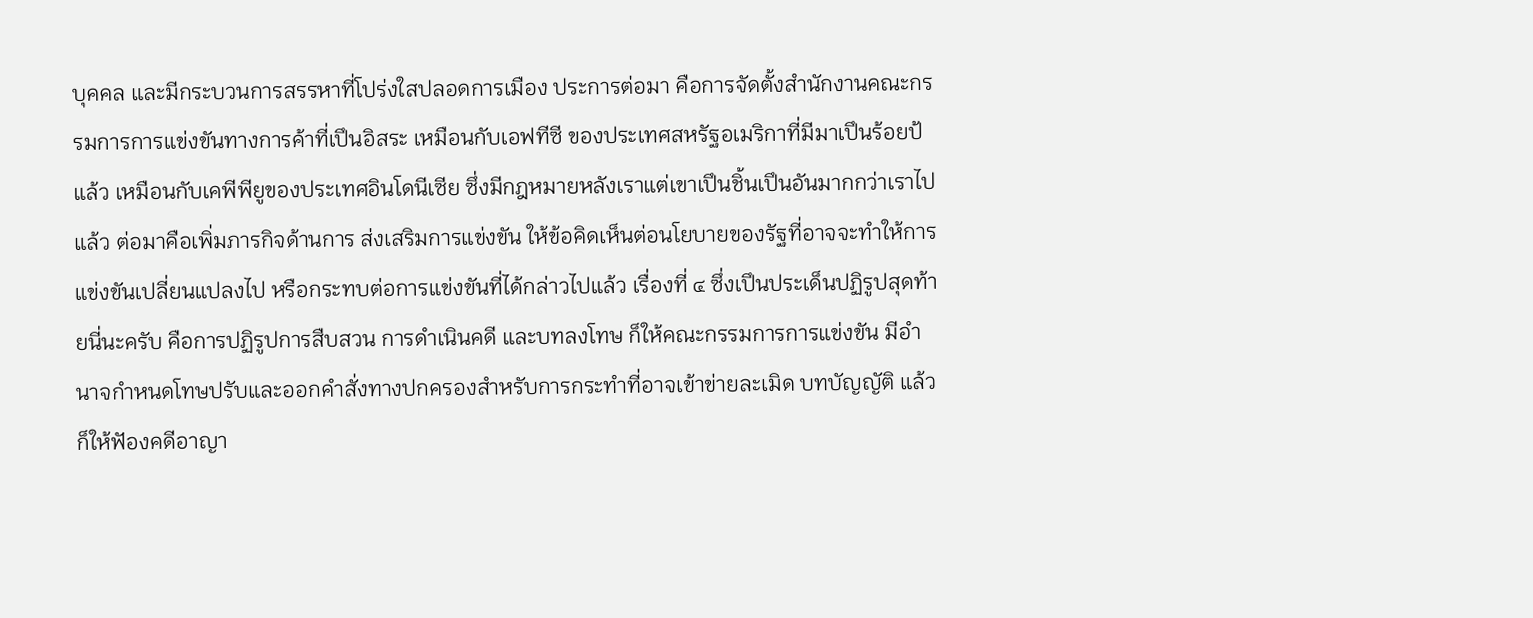บุคคล และมีกระบวนการสรรหาที่โปร่งใสปลอดการเมือง ประการต่อมา คือการจัดตั้งสํานักงานคณะกรรมการการแข่งขันทางการค้าที่เปึนอิสระ เหมือนกับเอฟทีซี ของประเทศสหรัฐอเมริกาที่มีมาเปึนร้อยป้แล้ว เหมือนกับเคพีพียูของประเทศอินโดนีเซีย ซึ่งมีกฎหมายหลังเราแต่เขาเปึนชิ้นเปึนอันมากกว่าเราไปแล้ว ต่อมาคือเพิ่มภารกิจด้านการ ส่งเสริมการแข่งขัน ให้ข้อคิดเห็นต่อนโยบายของรัฐที่อาจจะทําให้การแข่งขันเปลี่ยนแปลงไป หรือกระทบต่อการแข่งขันที่ได้กล่าวไปแล้ว เรื่องที่ ๔ ซึ่งเปึนประเด็นปฏิรูปสุดท้ายนี่นะครับ คือการปฏิรูปการสืบสวน การดําเนินคดี และบทลงโทษ ก็ให้คณะกรรมการการแข่งขัน มีอํานาจกําหนดโทษปรับและออกคําสั่งทางปกครองสําหรับการกระทําที่อาจเข้าข่ายละเมิด บทบัญญัติ แล้วก็ให้ฟัองคดีอาญา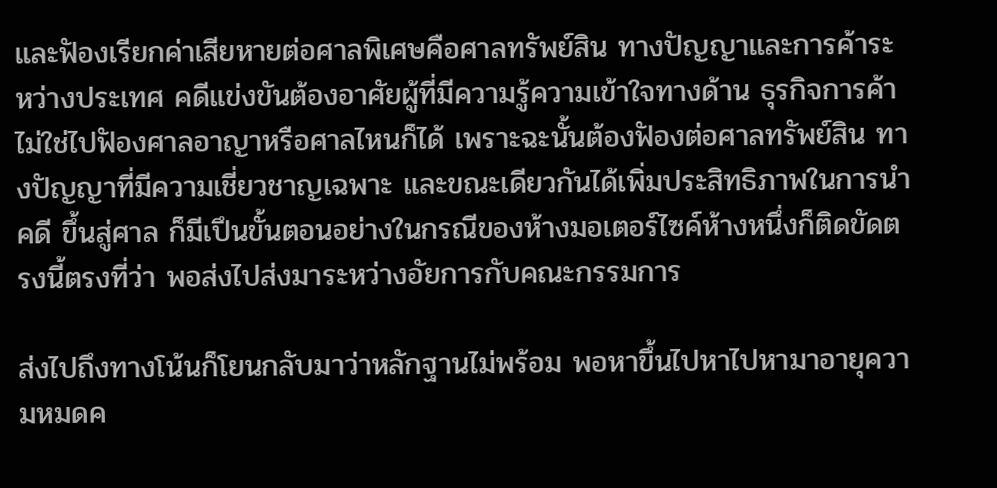และฟัองเรียกค่าเสียหายต่อศาลพิเศษคือศาลทรัพย์สิน ทางปัญญาและการค้าระหว่างประเทศ คดีแข่งขันต้องอาศัยผู้ที่มีความรู้ความเข้าใจทางด้าน ธุรกิจการค้า ไม่ใช่ไปฟัองศาลอาญาหรือศาลไหนก็ได้ เพราะฉะนั้นต้องฟัองต่อศาลทรัพย์สิน ทางปัญญาที่มีความเชี่ยวชาญเฉพาะ และขณะเดียวกันได้เพิ่มประสิทธิภาพในการนําคดี ขึ้นสู่ศาล ก็มีเปึนขั้นตอนอย่างในกรณีของห้างมอเตอร์ไซค์ห้างหนึ่งก็ติดขัดตรงนี้ตรงที่ว่า พอส่งไปส่งมาระหว่างอัยการกับคณะกรรมการ

ส่งไปถึงทางโน้นก็โยนกลับมาว่าหลักฐานไม่พร้อม พอหาขึ้นไปหาไปหามาอายุความหมดค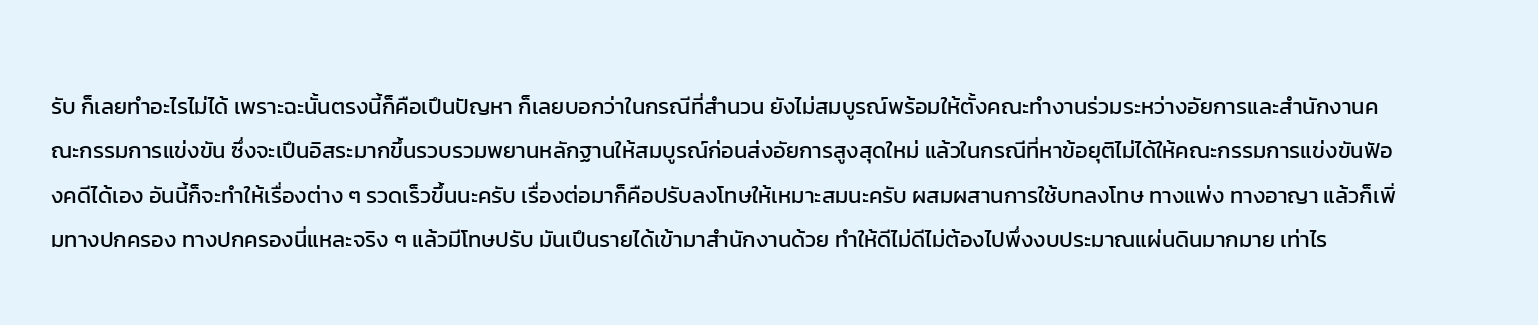รับ ก็เลยทําอะไรไม่ได้ เพราะฉะนั้นตรงนี้ก็คือเปึนปัญหา ก็เลยบอกว่าในกรณีที่สํานวน ยังไม่สมบูรณ์พร้อมให้ตั้งคณะทํางานร่วมระหว่างอัยการและสํานักงานคณะกรรมการแข่งขัน ซึ่งจะเปึนอิสระมากขึ้นรวบรวมพยานหลักฐานให้สมบูรณ์ก่อนส่งอัยการสูงสุดใหม่ แล้วในกรณีที่หาข้อยุติไม่ได้ให้คณะกรรมการแข่งขันฟัองคดีได้เอง อันนี้ก็จะทําให้เรื่องต่าง ๆ รวดเร็วขึ้นนะครับ เรื่องต่อมาก็คือปรับลงโทษให้เหมาะสมนะครับ ผสมผสานการใช้บทลงโทษ ทางแพ่ง ทางอาญา แล้วก็เพิ่มทางปกครอง ทางปกครองนี่แหละจริง ๆ แล้วมีโทษปรับ มันเปึนรายได้เข้ามาสํานักงานด้วย ทําให้ดีไม่ดีไม่ต้องไปพึ่งงบประมาณแผ่นดินมากมาย เท่าไร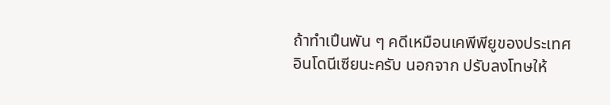ถ้าทําเปึนพัน ๆ คดีเหมือนเคพีพียูของประเทศอินโดนีเซียนะครับ นอกจาก ปรับลงโทษให้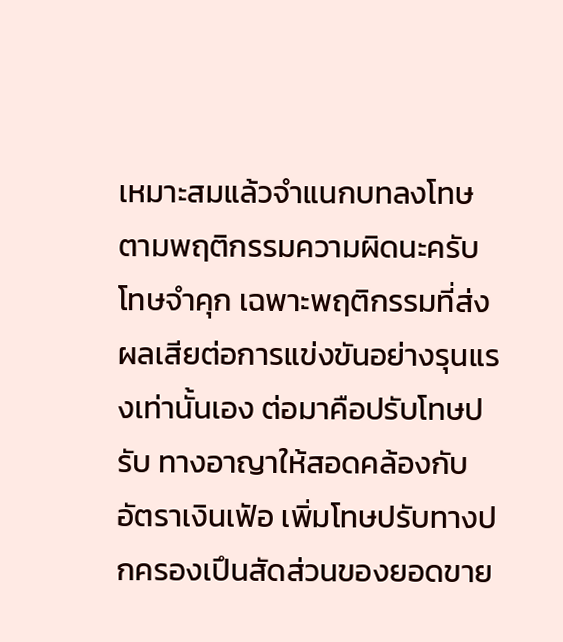เหมาะสมแล้วจําแนกบทลงโทษตามพฤติกรรมความผิดนะครับ โทษจําคุก เฉพาะพฤติกรรมที่ส่งผลเสียต่อการแข่งขันอย่างรุนแรงเท่านั้นเอง ต่อมาคือปรับโทษปรับ ทางอาญาให้สอดคล้องกับอัตราเงินเฟัอ เพิ่มโทษปรับทางปกครองเปึนสัดส่วนของยอดขาย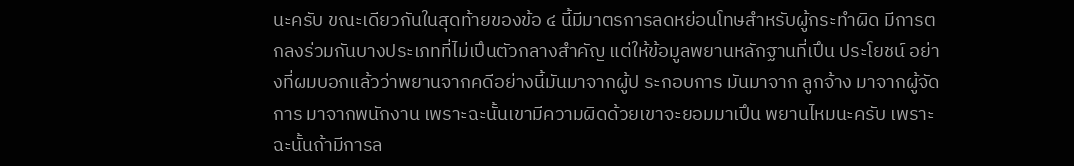นะครับ ขณะเดียวกันในสุดท้ายของข้อ ๔ นี้มีมาตรการลดหย่อนโทษสําหรับผู้กระทําผิด มีการตกลงร่วมกันบางประเภทที่ไม่เปึนตัวกลางสําคัญ แต่ให้ข้อมูลพยานหลักฐานที่เปึน ประโยชน์ อย่างที่ผมบอกแล้วว่าพยานจากคดีอย่างนี้มันมาจากผู้ป ระกอบการ มันมาจาก ลูกจ้าง มาจากผู้จัดการ มาจากพนักงาน เพราะฉะนั้นเขามีความผิดด้วยเขาจะยอมมาเปึน พยานไหมนะครับ เพราะฉะนั้นถ้ามีการล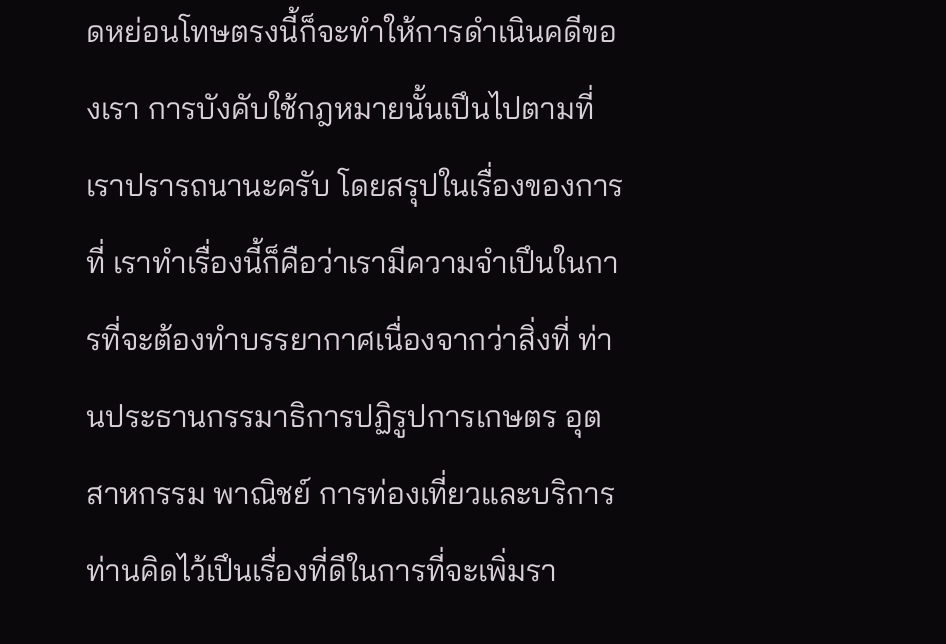ดหย่อนโทษตรงนี้ก็จะทําให้การดําเนินคดีของเรา การบังคับใช้กฎหมายนั้นเปึนไปตามที่เราปรารถนานะครับ โดยสรุปในเรื่องของการที่ เราทําเรื่องนี้ก็คือว่าเรามีความจําเปึนในการที่จะต้องทําบรรยากาศเนื่องจากว่าสิ่งที่ ท่านประธานกรรมาธิการปฏิรูปการเกษตร อุตสาหกรรม พาณิชย์ การท่องเที่ยวและบริการ ท่านคิดไว้เปึนเรื่องที่ดีในการที่จะเพิ่มรา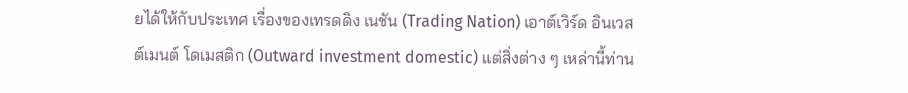ยได้ให้กับประเทศ เรื่องของเทรดดิง เนชัน (Trading Nation) เอาต์เวิร์ด อินเวส ต์เมนต์ โดเมสติก (Outward investment domestic) แต่สิ่งต่าง ๆ เหล่านี้ท่าน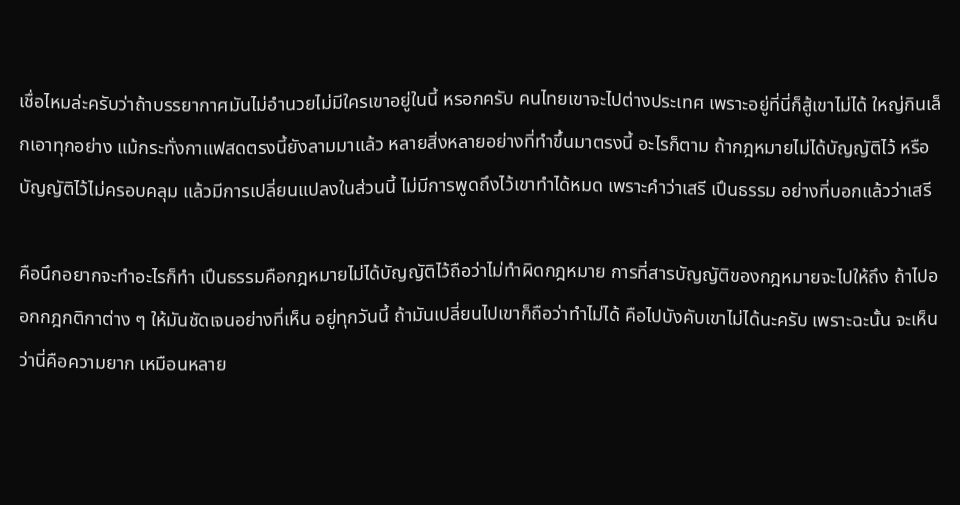เชื่อไหมล่ะครับว่าถ้าบรรยากาศมันไม่อํานวยไม่มีใครเขาอยู่ในนี้ หรอกครับ คนไทยเขาจะไปต่างประเทศ เพราะอยู่ที่นี่ก็สู้เขาไม่ได้ ใหญ่กินเล็กเอาทุกอย่าง แม้กระทั่งกาแฟสดตรงนี้ยังลามมาแล้ว หลายสิ่งหลายอย่างที่ทําขึ้นมาตรงนี้ อะไรก็ตาม ถ้ากฎหมายไม่ได้บัญญัติไว้ หรือบัญญัติไว้ไม่ครอบคลุม แล้วมีการเปลี่ยนแปลงในส่วนนี้ ไม่มีการพูดถึงไว้เขาทําได้หมด เพราะคําว่าเสรี เปึนธรรม อย่างที่บอกแล้วว่าเสรี

คือนึกอยากจะทําอะไรก็ทํา เปึนธรรมคือกฎหมายไม่ได้บัญญัติไว้ถือว่าไม่ทําผิดกฎหมาย การที่สารบัญญัติของกฎหมายจะไปให้ถึง ถ้าไปออกกฎกติกาต่าง ๆ ให้มันชัดเจนอย่างที่เห็น อยู่ทุกวันนี้ ถ้ามันเปลี่ยนไปเขาก็ถือว่าทําไม่ได้ คือไปบังคับเขาไม่ได้นะครับ เพราะฉะนั้น จะเห็นว่านี่คือความยาก เหมือนหลาย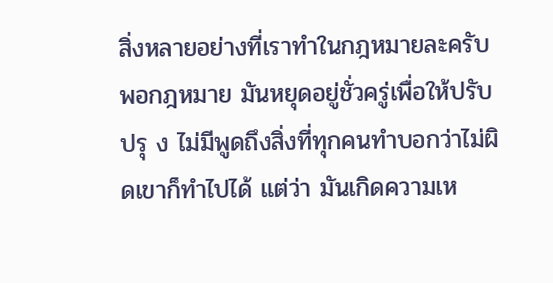สิ่งหลายอย่างที่เราทําในกฎหมายละครับ พอกฎหมาย มันหยุดอยู่ชั่วครู่เพื่อให้ปรับปรุ ง ไม่มีพูดถึงสิ่งที่ทุกคนทําบอกว่าไม่ผิดเขาก็ทําไปได้ แต่ว่า มันเกิดความเห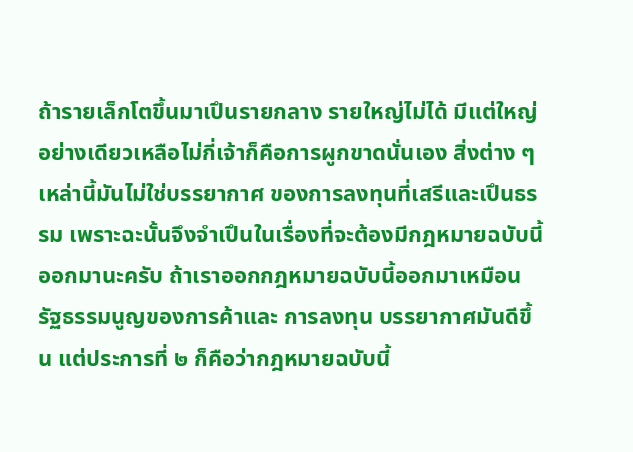ถ้ารายเล็กโตขึ้นมาเปึนรายกลาง รายใหญ่ไม่ได้ มีแต่ใหญ่อย่างเดียวเหลือไม่กี่เจ้าก็คือการผูกขาดนั่นเอง สิ่งต่าง ๆ เหล่านี้มันไม่ใช่บรรยากาศ ของการลงทุนที่เสรีและเปึนธรรม เพราะฉะนั้นจึงจําเปึนในเรื่องที่จะต้องมีกฎหมายฉบับนี้ ออกมานะครับ ถ้าเราออกกฎหมายฉบับนี้ออกมาเหมือนรัฐธรรมนูญของการค้าและ การลงทุน บรรยากาศมันดีขึ้น แต่ประการที่ ๒ ก็คือว่ากฎหมายฉบับนี้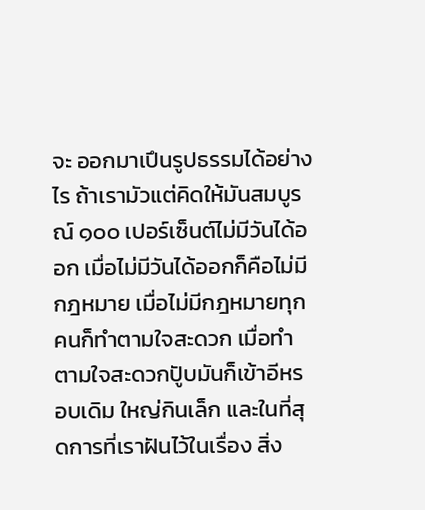จะ ออกมาเปึนรูปธรรมได้อย่างไร ถ้าเรามัวแต่คิดให้มันสมบูรณ์ ๑๐๐ เปอร์เซ็นต์ไม่มีวันได้ออก เมื่อไม่มีวันได้ออกก็คือไม่มีกฎหมาย เมื่อไม่มีกฎหมายทุกคนก็ทําตามใจสะดวก เมื่อทําตามใจสะดวกปัูบมันก็เข้าอีหรอบเดิม ใหญ่กินเล็ก และในที่สุดการที่เราฝันไว้ในเรื่อง สิ่ง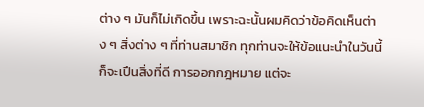ต่าง ๆ มันก็ไม่เกิดขึ้น เพราะฉะนั้นผมคิดว่าข้อคิดเห็นต่าง ๆ สิ่งต่าง ๆ ที่ท่านสมาชิก ทุกท่านจะให้ข้อแนะนําในวันนี้ก็จะเปึนสิ่งที่ดี การออกกฎหมาย แต่จะ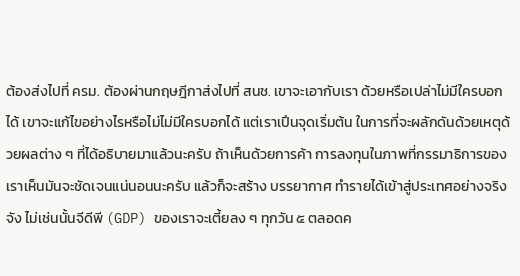ต้องส่งไปที่ ครม. ต้องผ่านกฤษฎีกาส่งไปที่ สนช. เขาจะเอากับเรา ด้วยหรือเปล่าไม่มีใครบอกได้ เขาจะแก้ไขอย่างไรหรือไม่ไม่มีใครบอกได้ แต่เราเปึนจุดเริ่มต้น ในการที่จะผลักดันด้วยเหตุด้วยผลต่าง ๆ ที่ได้อธิบายมาแล้วนะครับ ถ้าเห็นด้วยการค้า การลงทุนในภาพที่กรรมาธิการของเราเห็นมันจะชัดเจนแน่นอนนะครับ แล้วก็จะสร้าง บรรยากาศ ทํารายได้เข้าสู่ประเทศอย่างจริงจัง ไม่เช่นนั้นจีดีพี (GDP) ของเราจะเตี้ยลง ๆ ทุกวัน ๕ ตลอดค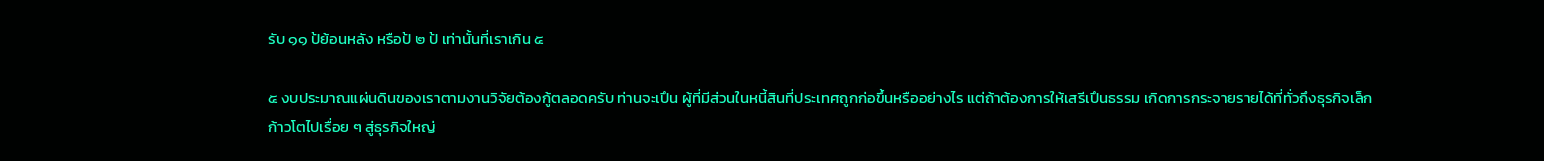รับ ๑๑ ป้ย้อนหลัง หรือป้ ๒ ป้ เท่านั้นที่เราเกิน ๕

๕ งบประมาณแผ่นดินของเราตามงานวิจัยต้องกู้ตลอดครับ ท่านจะเปึน ผู้ที่มีส่วนในหนี้สินที่ประเทศถูกก่อขึ้นหรืออย่างไร แต่ถ้าต้องการให้เสรีเปึนธรรม เกิดการกระจายรายได้ที่ทั่วถึงธุรกิจเล็กก้าวโตไปเรื่อย ๆ สู่ธุรกิจใหญ่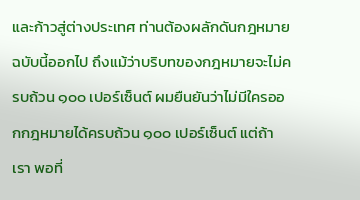และก้าวสู่ต่างประเทศ ท่านต้องผลักดันกฎหมายฉบับนี้ออกไป ถึงแม้ว่าบริบทของกฎหมายจะไม่ครบถ้วน ๑๐๐ เปอร์เซ็นต์ ผมยืนยันว่าไม่มีใครออกกฎหมายได้ครบถ้วน ๑๐๐ เปอร์เซ็นต์ แต่ถ้าเรา พอที่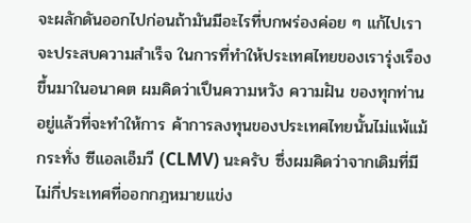จะผลักดันออกไปก่อนถ้ามันมีอะไรที่บกพร่องค่อย ๆ แก้ไปเราจะประสบความสําเร็จ ในการที่ทําให้ประเทศไทยของเรารุ่งเรืองขึ้นมาในอนาคต ผมคิดว่าเปึนความหวัง ความฝัน ของทุกท่านอยู่แล้วที่จะทําให้การ ค้าการลงทุนของประเทศไทยนั้นไม่แพ้แม้กระทั่ง ซีแอลเอ็มวี (CLMV) นะครับ ซึ่งผมคิดว่าจากเดิมที่มีไม่กี่ประเทศที่ออกกฎหมายแข่ง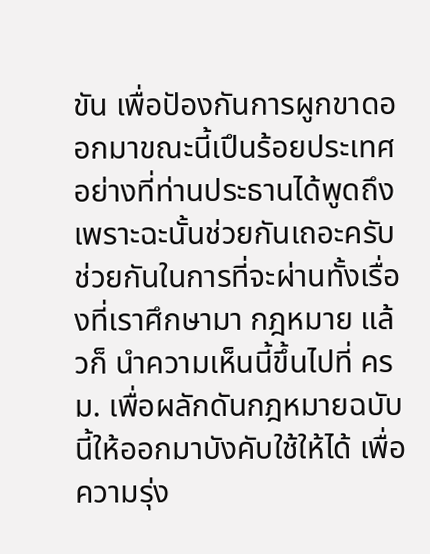ขัน เพื่อปัองกันการผูกขาดออกมาขณะนี้เปึนร้อยประเทศอย่างที่ท่านประธานได้พูดถึง เพราะฉะนั้นช่วยกันเถอะครับช่วยกันในการที่จะผ่านทั้งเรื่อ งที่เราศึกษามา กฎหมาย แล้วก็ นําความเห็นนี้ขึ้นไปที่ ครม. เพื่อผลักดันกฎหมายฉบับนี้ให้ออกมาบังคับใช้ให้ได้ เพื่อความรุ่ง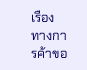เรืองทางการค้าขอ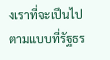งเราที่จะเปึนไปตามแบบที่รัฐธร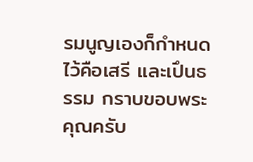รมนูญเองก็กําหนดไว้คือเสรี และเปึนธรรม กราบขอบพระคุณครับ